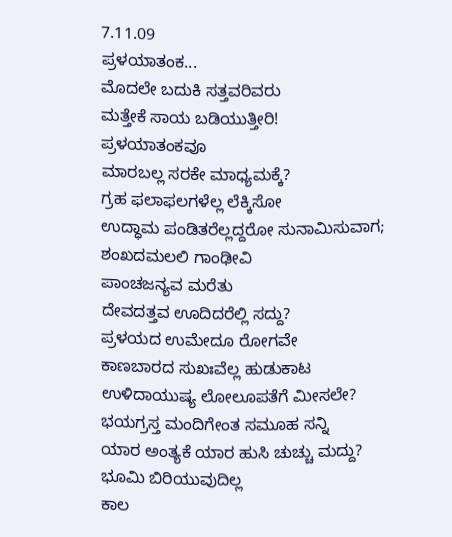7.11.09
ಪ್ರಳಯಾತಂಕ...
ಮೊದಲೇ ಬದುಕಿ ಸತ್ತವರಿವರು
ಮತ್ತೇಕೆ ಸಾಯ ಬಡಿಯುತ್ತೀರಿ!
ಪ್ರಳಯಾತಂಕವೂ
ಮಾರಬಲ್ಲ ಸರಕೇ ಮಾಧ್ಯಮಕ್ಕೆ?
ಗ್ರಹ ಫಲಾಫಲಗಳೆಲ್ಲ ಲೆಕ್ಕಿಸೋ
ಉದ್ಧಾಮ ಪಂಡಿತರೆಲ್ಲದ್ದರೋ ಸುನಾಮಿಸುವಾಗ;
ಶಂಖದಮಲಲಿ ಗಾಂಢೀವಿ
ಪಾಂಚಜನ್ಯವ ಮರೆತು
ದೇವದತ್ತವ ಊದಿದರೆಲ್ಲಿ ಸದ್ದು?
ಪ್ರಳಯದ ಉಮೇದೂ ರೋಗವೇ
ಕಾಣಬಾರದ ಸುಖಃವೆಲ್ಲ ಹುಡುಕಾಟ
ಉಳಿದಾಯುಷ್ಯ ಲೋಲೂಪತೆಗೆ ಮೀಸಲೇ?
ಭಯಗ್ರಸ್ತ ಮಂದಿಗೇಂತ ಸಮೂಹ ಸನ್ನಿ
ಯಾರ ಅಂತ್ಯಕೆ ಯಾರ ಹುಸಿ ಚುಚ್ಚು ಮದ್ದು?
ಭೂಮಿ ಬಿರಿಯುವುದಿಲ್ಲ
ಕಾಲ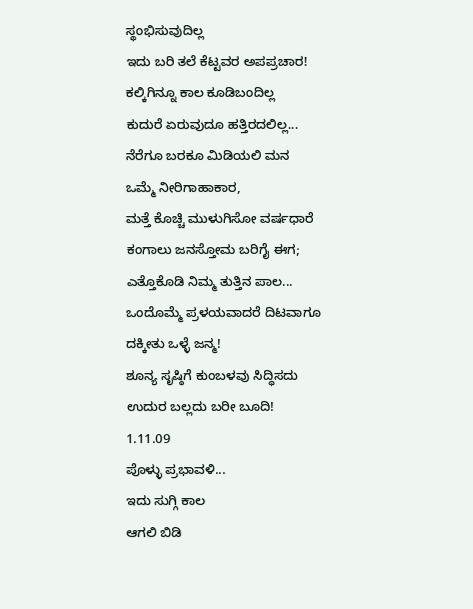ಸ್ಥಂಭಿಸುವುದಿಲ್ಲ
ಇದು ಬರಿ ತಲೆ ಕೆಟ್ಟವರ ಅಪಪ್ರಚಾರ!
ಕಲ್ಕಿಗಿನ್ನೂ ಕಾಲ ಕೂಡಿಬಂದಿಲ್ಲ
ಕುದುರೆ ಏರುವುದೂ ಹತ್ತಿರದಲಿಲ್ಲ...
ನೆರೆಗೂ ಬರಕೂ ಮಿಡಿಯಲಿ ಮನ
ಒಮ್ಮೆ ನೀರಿಗಾಹಾಕಾರ,
ಮತ್ತೆ ಕೊಚ್ಚಿ ಮುಳುಗಿಸೋ ವರ್ಷಧಾರೆ
ಕಂಗಾಲು ಜನಸ್ತೋಮ ಬರಿಗೈ ಈಗ;
ಎತ್ತೊಕೊಡಿ ನಿಮ್ಮ ತುತ್ತಿನ ಪಾಲ...
ಒಂದೊಮ್ಮೆ ಪ್ರಳಯವಾದರೆ ದಿಟವಾಗೂ
ದಕ್ಕೀತು ಒಳ್ಳೆ ಜನ್ಮ!
ಶೂನ್ಯ ಸೃಷ್ಠಿಗೆ ಕುಂಬಳವು ಸಿದ್ಧಿಸದು
ಉದುರ ಬಲ್ಲದು ಬರೀ ಬೂದಿ!
1.11.09
ಪೊಳ್ಳು ಪ್ರಭಾವಳಿ...
ಇದು ಸುಗ್ಗಿ ಕಾಲ
ಆಗಲಿ ಬಿಡಿ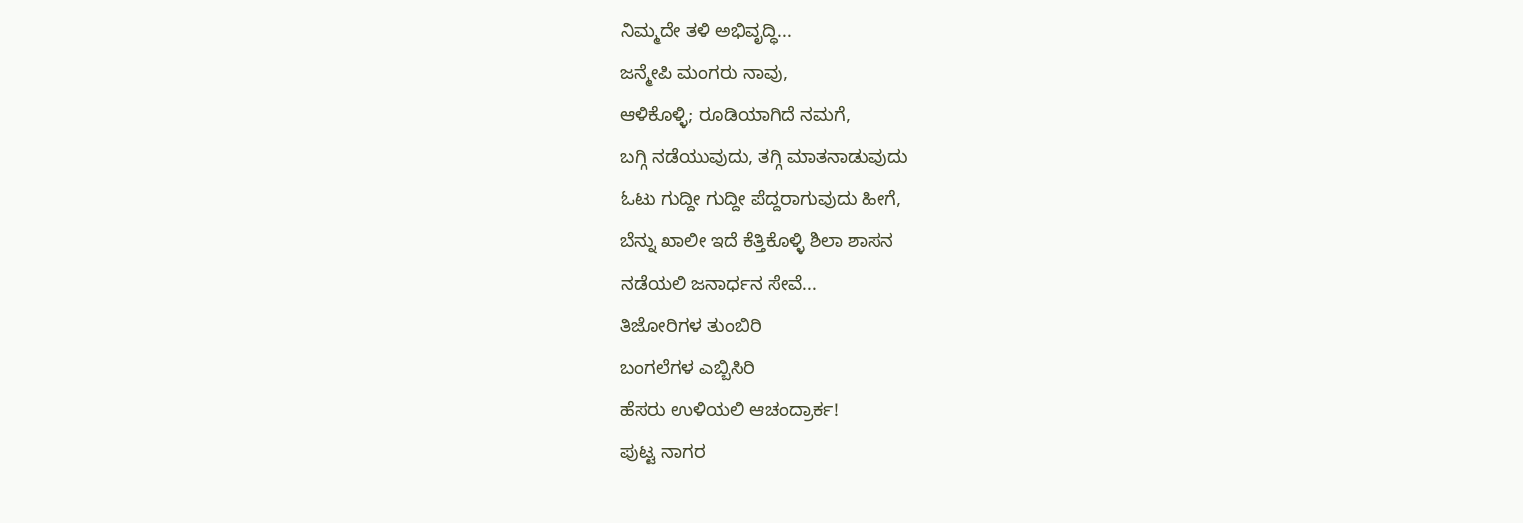ನಿಮ್ಮದೇ ತಳಿ ಅಭಿವೃದ್ಧಿ...
ಜನ್ಮೇಪಿ ಮಂಗರು ನಾವು,
ಆಳಿಕೊಳ್ಳಿ; ರೂಡಿಯಾಗಿದೆ ನಮಗೆ,
ಬಗ್ಗಿ ನಡೆಯುವುದು, ತಗ್ಗಿ ಮಾತನಾಡುವುದು
ಓಟು ಗುದ್ದೀ ಗುದ್ದೀ ಪೆದ್ದರಾಗುವುದು ಹೀಗೆ,
ಬೆನ್ನು ಖಾಲೀ ಇದೆ ಕೆತ್ತಿಕೊಳ್ಳಿ ಶಿಲಾ ಶಾಸನ
ನಡೆಯಲಿ ಜನಾರ್ಧನ ಸೇವೆ...
ತಿಜೋರಿಗಳ ತುಂಬಿರಿ
ಬಂಗಲೆಗಳ ಎಬ್ಬಿಸಿರಿ
ಹೆಸರು ಉಳಿಯಲಿ ಆಚಂದ್ರಾರ್ಕ!
ಪುಟ್ಟ ನಾಗರ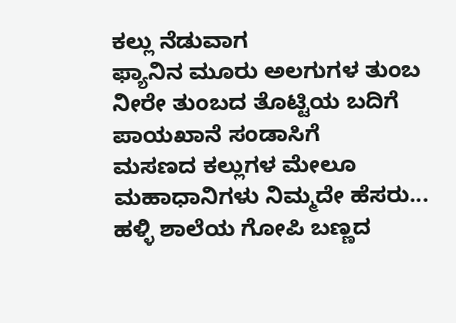ಕಲ್ಲು ನೆಡುವಾಗ
ಫ್ಯಾನಿನ ಮೂರು ಅಲಗುಗಳ ತುಂಬ
ನೀರೇ ತುಂಬದ ತೊಟ್ಟಿಯ ಬದಿಗೆ
ಪಾಯಖಾನೆ ಸಂಡಾಸಿಗೆ
ಮಸಣದ ಕಲ್ಲುಗಳ ಮೇಲೂ
ಮಹಾಧಾನಿಗಳು ನಿಮ್ಮದೇ ಹೆಸರು...
ಹಳ್ಳಿ ಶಾಲೆಯ ಗೋಪಿ ಬಣ್ಣದ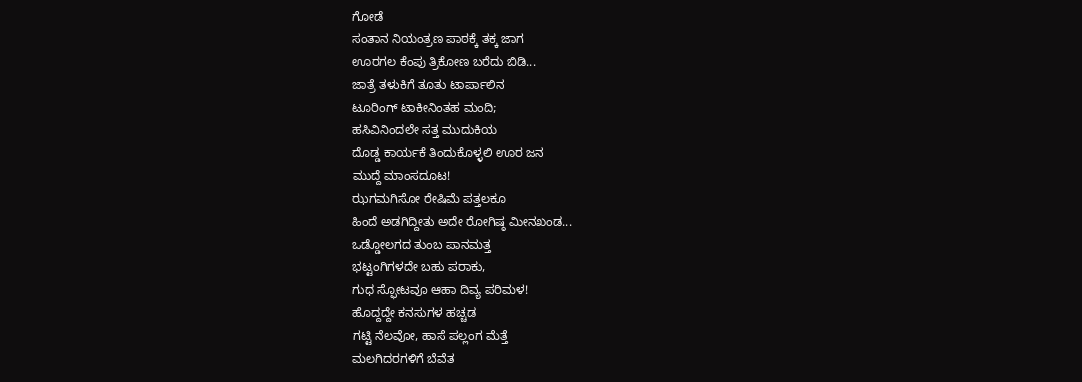ಗೋಡೆ
ಸಂತಾನ ನಿಯಂತ್ರಣ ಪಾಠಕ್ಕೆ ತಕ್ಕ ಜಾಗ
ಊರಗಲ ಕೆಂಪು ತ್ರಿಕೋಣ ಬರೆದು ಬಿಡಿ...
ಜಾತ್ರೆ ತಳುಕಿಗೆ ತೂತು ಟಾರ್ಪಾಲಿನ
ಟೂರಿಂಗ್ ಟಾಕೀನಿಂತಹ ಮಂದಿ;
ಹಸಿವಿನಿಂದಲೇ ಸತ್ತ ಮುದುಕಿಯ
ದೊಡ್ಡ ಕಾರ್ಯಕೆ ತಿಂದುಕೊಳ್ಳಲಿ ಊರ ಜನ
ಮುದ್ದೆ ಮಾಂಸದೂಟ!
ಝಗಮಗಿಸೋ ರೇಷಿಮೆ ಪತ್ತಲಕೂ
ಹಿಂದೆ ಅಡಗಿದ್ದೀತು ಅದೇ ರೋಗಿಷ್ಠ ಮೀನಖಂಡ...
ಒಡ್ಡೋಲಗದ ತುಂಬ ಪಾನಮತ್ತ
ಭಟ್ಟಂಗಿಗಳದೇ ಬಹು ಪರಾಕು,
ಗುಧ ಸ್ಫೋಟವೂ ಆಹಾ ದಿವ್ಯ ಪರಿಮಳ!
ಹೊದ್ದದ್ದೇ ಕನಸುಗಳ ಹಚ್ಚಡ
ಗಟ್ಟಿ ನೆಲವೋ, ಹಾಸೆ ಪಲ್ಲಂಗ ಮೆತ್ತೆ
ಮಲಗಿದರಗಳಿಗೆ ಬೆವೆತ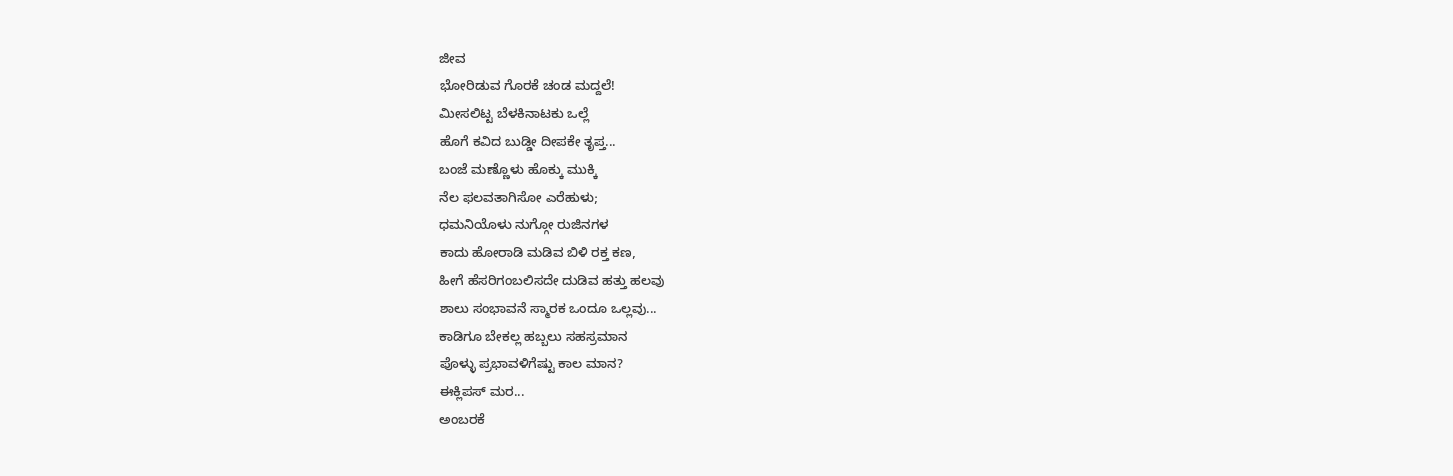ಜೀವ
ಭೋರಿಡುವ ಗೊರಕೆ ಚಂಡ ಮದ್ದಲೆ!
ಮೀಸಲಿಟ್ಟ ಬೆಳಕಿನಾಟಕು ಒಲ್ಲೆ
ಹೊಗೆ ಕವಿದ ಬುಡ್ಡೀ ದೀಪಕೇ ತೃಪ್ತ...
ಬಂಜೆ ಮಣ್ಣೊಳು ಹೊಕ್ಕು ಮುಕ್ಕಿ
ನೆಲ ಫಲವತಾಗಿಸೋ ಎರೆಹುಳು;
ಧಮನಿಯೊಳು ನುಗ್ಗೋ ರುಜಿನಗಳ
ಕಾದು ಹೋರಾಡಿ ಮಡಿವ ಬಿಳಿ ರಕ್ತ ಕಣ,
ಹೀಗೆ ಹೆಸರಿಗಂಬಲಿಸದೇ ದುಡಿವ ಹತ್ತು ಹಲವು
ಶಾಲು ಸಂಭಾವನೆ ಸ್ಮಾರಕ ಒಂದೂ ಒಲ್ಲವು...
ಕಾಡಿಗೂ ಬೇಕಲ್ಲ ಹಬ್ಬಲು ಸಹಸ್ರಮಾನ
ಪೊಳ್ಳು ಪ್ರಭಾವಳಿಗೆಷ್ಟು ಕಾಲ ಮಾನ?
ಈಕ್ಲಿಪಸ್ ಮರ...
ಅಂಬರಕೆ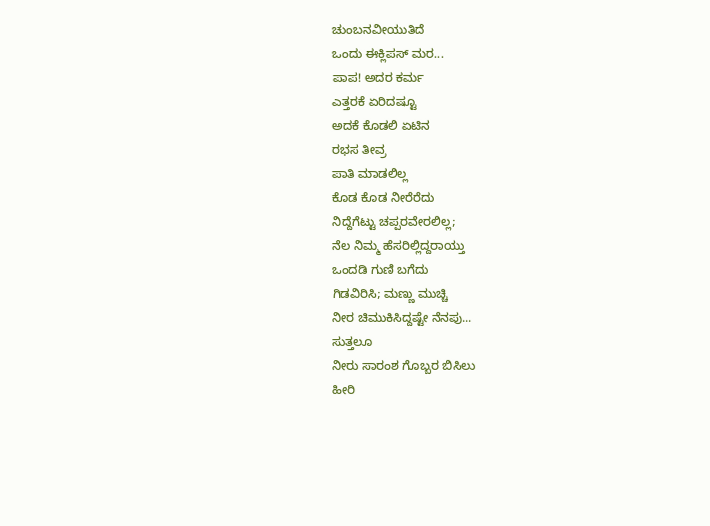ಚುಂಬನವೀಯುತಿದೆ
ಒಂದು ಈಕ್ಲಿಪಸ್ ಮರ...
ಪಾಪ! ಅದರ ಕರ್ಮ
ಎತ್ತರಕೆ ಏರಿದಷ್ಟೂ
ಅದಕೆ ಕೊಡಲಿ ಏಟಿನ
ರಭಸ ತೀವ್ರ
ಪಾತಿ ಮಾಡಲಿಲ್ಲ
ಕೊಡ ಕೊಡ ನೀರೆರೆದು
ನಿದ್ದೆಗೆಟ್ಟು ಚಪ್ಪರವೇರಲಿಲ್ಲ;
ನೆಲ ನಿಮ್ಮ ಹೆಸರಿಲ್ಲಿದ್ದರಾಯ್ತು
ಒಂದಡಿ ಗುಣಿ ಬಗೆದು
ಗಿಡವಿರಿಸಿ; ಮಣ್ಣು ಮುಚ್ಚಿ
ನೀರ ಚಿಮುಕಿಸಿದ್ದಷ್ಟೇ ನೆನಪು...
ಸುತ್ತಲೂ
ನೀರು ಸಾರಂಶ ಗೊಬ್ಬರ ಬಿಸಿಲು
ಹೀರಿ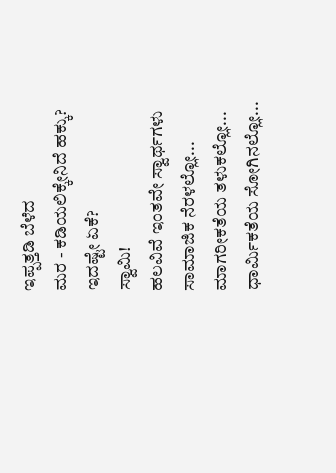ಇಪ್ಪತ್ತಡಿ ಬೆಳೆದ
ಮರ - ಕಡಿಯಲಿಕ್ಕೇನಿದೆ ಹಕ್ಕು?
ಇದಷ್ಟೇ ಏಕೆ?
ಸ್ವಾಮಿ!
ಹಲವಿವೆ ಇಂತವೇ ಸ್ವಾರ್ಥಗಳು
ಸಾಮಾಜಿಕ ನೆರಳಲ್ಲೋ...
ಮಾಗರೀಕತೆಯ ತಳುಕಲ್ಲೋ...
ಧಾರ್ಮಿಕತೆಯ ಸೋಗಿನಲ್ಲೋ...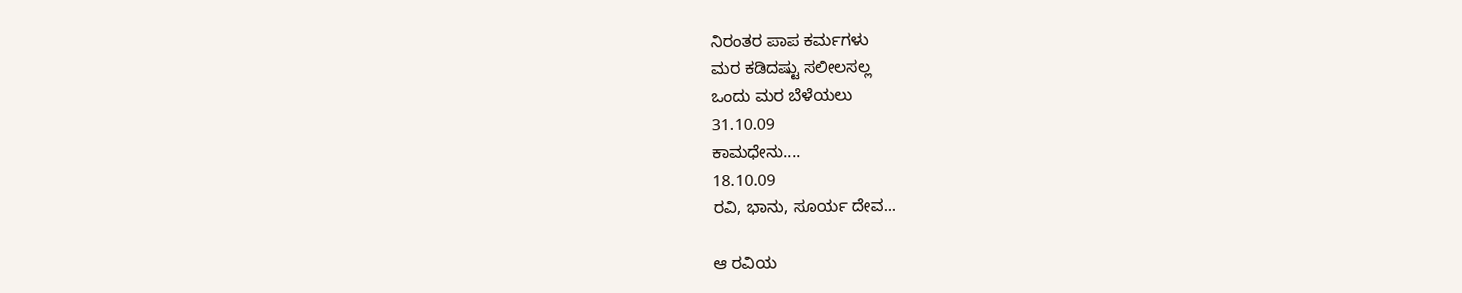ನಿರಂತರ ಪಾಪ ಕರ್ಮಗಳು
ಮರ ಕಡಿದಷ್ಟು ಸಲೀಲಸಲ್ಲ
ಒಂದು ಮರ ಬೆಳೆಯಲು
31.10.09
ಕಾಮಧೇನು....
18.10.09
ರವಿ, ಭಾನು, ಸೂರ್ಯ ದೇವ...

ಆ ರವಿಯ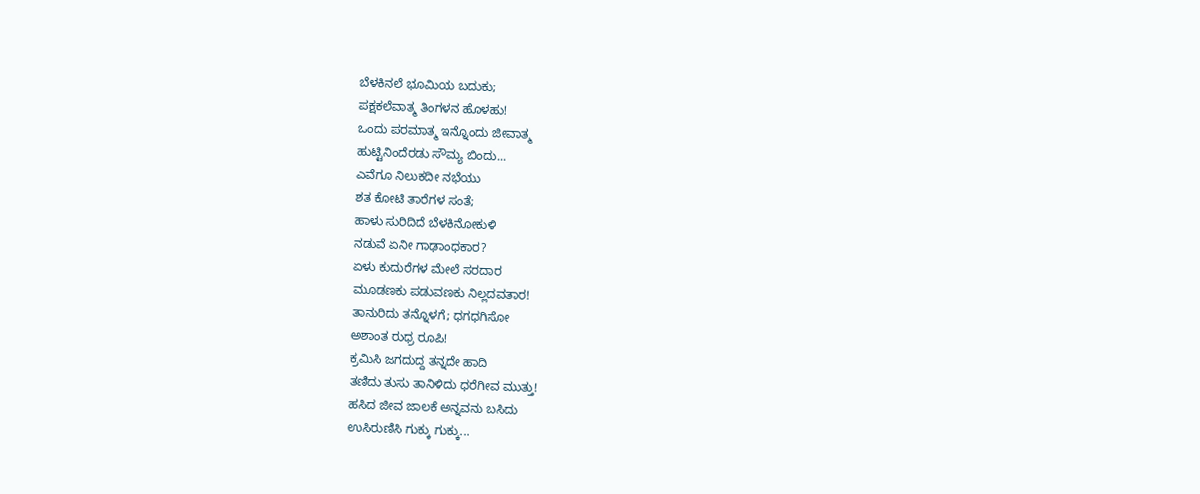ಬೆಳಕಿನಲೆ ಭೂಮಿಯ ಬದುಕು;
ಪಕ್ಷಕಲೆವಾತ್ಮ ತಿಂಗಳನ ಹೊಳಹು!
ಒಂದು ಪರಮಾತ್ಮ ಇನ್ನೊಂದು ಜೀವಾತ್ಮ
ಹುಟ್ಟಿನಿಂದೆರಡು ಸೌಮ್ಯ ಬಿಂದು...
ಎವೆಗೂ ನಿಲುಕದೀ ನಭೆಯು
ಶತ ಕೋಟಿ ತಾರೆಗಳ ಸಂತೆ;
ಹಾಳು ಸುರಿದಿದೆ ಬೆಳಕಿನೋಕುಳಿ
ನಡುವೆ ಏನೀ ಗಾಢಾಂಧಕಾರ?
ಏಳು ಕುದುರೆಗಳ ಮೇಲೆ ಸರದಾರ
ಮೂಡಣಕು ಪಡುವಣಕು ನಿಲ್ಲದವತಾರ!
ತಾನುರಿದು ತನ್ನೊಳಗೆ; ಧಗಧಗಿಸೋ
ಅಶಾಂತ ರುಧ್ರ ರೂಪಿ!
ಕ್ರಮಿಸಿ ಜಗದುದ್ದ ತನ್ನದೇ ಹಾದಿ
ತಣಿದು ತುಸು ತಾನಿಳಿದು ಧರೆಗೀವ ಮುತ್ತು!
ಹಸಿದ ಜೀವ ಜಾಲಕೆ ಅನ್ನವನು ಬಸಿದು
ಉಸಿರುಣಿಸಿ ಗುಕ್ಕು ಗುಕ್ಕು...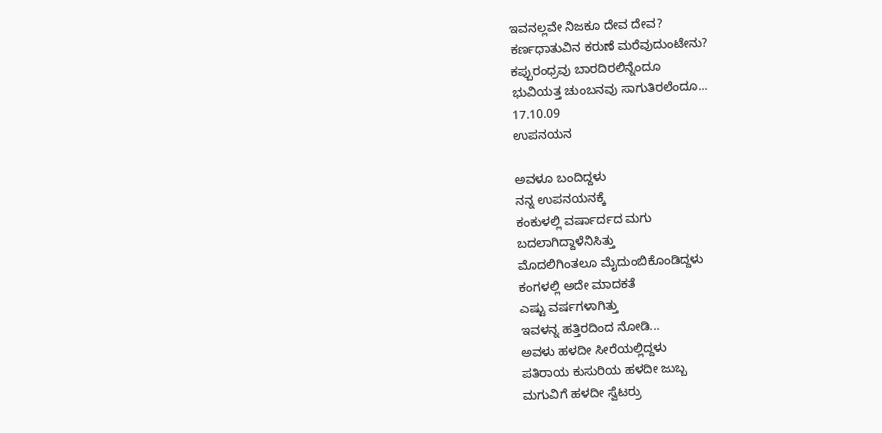ಇವನಲ್ಲವೇ ನಿಜಕೂ ದೇವ ದೇವ?
ಕರ್ಣಧಾತುವಿನ ಕರುಣೆ ಮರೆವುದುಂಟೇನು?
ಕಪ್ಪುರಂಧ್ರವು ಬಾರದಿರಲಿನ್ನೆಂದೂ
ಭುವಿಯತ್ತ ಚುಂಬನವು ಸಾಗುತಿರಲೆಂದೂ...
17.10.09
ಉಪನಯನ

ಅವಳೂ ಬಂದಿದ್ದಳು
ನನ್ನ ಉಪನಯನಕ್ಕೆ
ಕಂಕುಳಲ್ಲಿ ವರ್ಷಾರ್ದದ ಮಗು
ಬದಲಾಗಿದ್ದಾಳೆನಿಸಿತ್ತು
ಮೊದಲಿಗಿಂತಲೂ ಮೈದುಂಬಿಕೊಂಡಿದ್ದಳು
ಕಂಗಳಲ್ಲಿ ಅದೇ ಮಾದಕತೆ
ಎಷ್ಟು ವರ್ಷಗಳಾಗಿತ್ತು
ಇವಳನ್ನ ಹತ್ತಿರದಿಂದ ನೋಡಿ...
ಅವಳು ಹಳದೀ ಸೀರೆಯಲ್ಲಿದ್ದಳು
ಪತಿರಾಯ ಕುಸುರಿಯ ಹಳದೀ ಜುಬ್ಬ
ಮಗುವಿಗೆ ಹಳದೀ ಸ್ವೆಟರ್ರು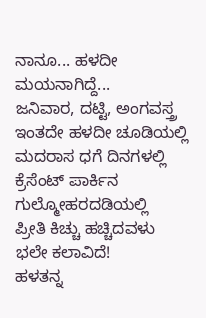ನಾನೂ... ಹಳದೀ ಮಯನಾಗಿದ್ದೆ...
ಜನಿವಾರ, ದಟ್ಟಿ, ಅಂಗವಸ್ತ್ರ
ಇಂತದೇ ಹಳದೀ ಚೂಡಿಯಲ್ಲಿ
ಮದರಾಸ ಧಗೆ ದಿನಗಳಲ್ಲಿ
ಕ್ರೆಸೆಂಟ್ ಪಾರ್ಕಿನ
ಗುಲ್ಮೋಹರದಡಿಯಲ್ಲಿ
ಪ್ರೀತಿ ಕಿಚ್ಚು ಹಚ್ಚಿದವಳು
ಭಲೇ ಕಲಾವಿದೆ!
ಹಳತನ್ನ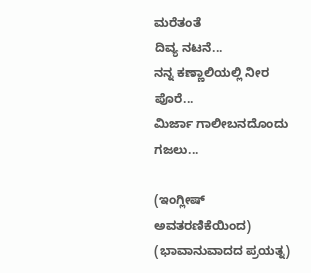ಮರೆತಂತೆ
ದಿವ್ಯ ನಟನೆ...
ನನ್ನ ಕಣ್ಣಾಲಿಯಲ್ಲಿ ನೀರ ಪೊರೆ...
ಮಿರ್ಜಾ ಗಾಲೀಬನದೊಂದು ಗಜಲು...

(ಇಂಗ್ಲೀಷ್ ಅವತರಣಿಕೆಯಿಂದ)
(ಭಾವಾನುವಾದದ ಪ್ರಯತ್ನ)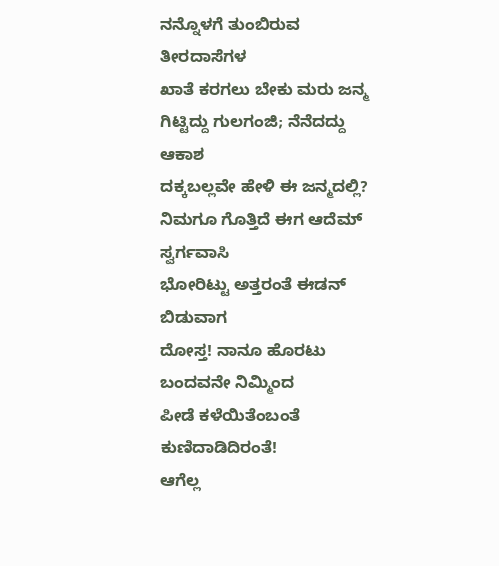ನನ್ನೊಳಗೆ ತುಂಬಿರುವ ತೀರದಾಸೆಗಳ
ಖಾತೆ ಕರಗಲು ಬೇಕು ಮರು ಜನ್ಮ
ಗಿಟ್ಟಿದ್ದು ಗುಲಗಂಜಿ; ನೆನೆದದ್ದು ಆಕಾಶ
ದಕ್ಕಬಲ್ಲವೇ ಹೇಳಿ ಈ ಜನ್ಮದಲ್ಲಿ?
ನಿಮಗೂ ಗೊತ್ತಿದೆ ಈಗ ಆದೆಮ್ ಸ್ವರ್ಗವಾಸಿ
ಭೋರಿಟ್ಟು ಅತ್ತರಂತೆ ಈಡನ್ ಬಿಡುವಾಗ
ದೋಸ್ತ! ನಾನೂ ಹೊರಟು ಬಂದವನೇ ನಿಮ್ಮಿಂದ
ಪೀಡೆ ಕಳೆಯಿತೆಂಬಂತೆ ಕುಣಿದಾಡಿದಿರಂತೆ!
ಆಗೆಲ್ಲ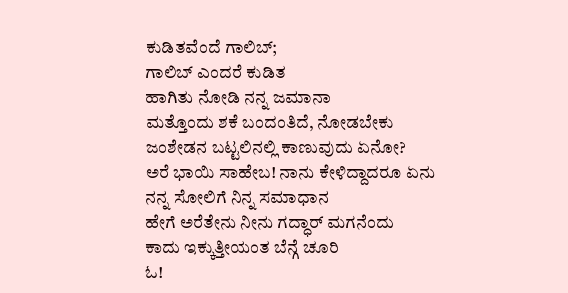ಕುಡಿತವೆಂದೆ ಗಾಲಿಬ್;
ಗಾಲಿಬ್ ಎಂದರೆ ಕುಡಿತ
ಹಾಗಿತು ನೋಡಿ ನನ್ನ ಜಮಾನಾ
ಮತ್ತೊಂದು ಶಕೆ ಬಂದಂತಿದೆ, ನೋಡಬೇಕು
ಜಂಶೇಡನ ಬಟ್ಟಲಿನಲ್ಲಿ ಕಾಣುವುದು ಏನೋ?
ಅರೆ ಭಾಯಿ ಸಾಹೇಬ! ನಾನು ಕೇಳಿದ್ದಾದರೂ ಏನು
ನನ್ನ ಸೋಲಿಗೆ ನಿನ್ನ ಸಮಾಧಾನ
ಹೇಗೆ ಅರೆತೇನು ನೀನು ಗದ್ಧಾರ್ ಮಗನೆಂದು
ಕಾದು ಇಕ್ಕುತ್ತೀಯಂತ ಬೆನ್ಗೆ ಚೂರಿ
ಓ!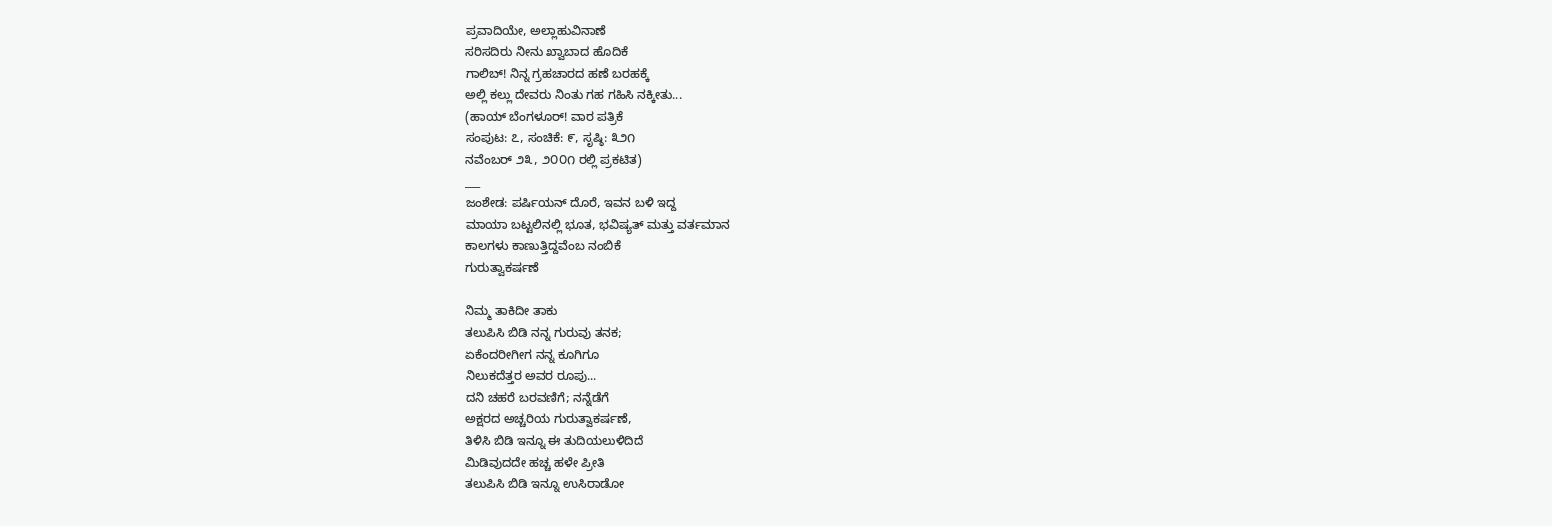ಪ್ರವಾದಿಯೇ, ಅಲ್ಲಾಹುವಿನಾಣೆ
ಸರಿಸದಿರು ನೀನು ಖ್ವಾಬಾದ ಹೊದಿಕೆ
ಗಾಲಿಬ್! ನಿನ್ನ ಗ್ರಹಚಾರದ ಹಣೆ ಬರಹಕ್ಕೆ
ಅಲ್ಲಿ ಕಲ್ಲು ದೇವರು ನಿಂತು ಗಹ ಗಹಿಸಿ ನಕ್ಕೀತು...
(ಹಾಯ್ ಬೆಂಗಳೂರ್! ವಾರ ಪತ್ರಿಕೆ
ಸಂಪುಟ: ೭, ಸಂಚಿಕೆ: ೯, ಸೃಷ್ಠಿ: ೩೨೧
ನವೆಂಬರ್ ೨೩, ೨೦೦೧ ರಲ್ಲಿ ಪ್ರಕಟಿತ)
___
ಜಂಶೇಡ: ಪರ್ಷಿಯನ್ ದೊರೆ, ಇವನ ಬಳಿ ಇದ್ದ
ಮಾಯಾ ಬಟ್ಟಲಿನಲ್ಲಿ ಭೂತ, ಭವಿಷ್ಯತ್ ಮತ್ತು ವರ್ತಮಾನ
ಕಾಲಗಳು ಕಾಣುತ್ತಿದ್ದವೆಂಬ ನಂಬಿಕೆ
ಗುರುತ್ವಾಕರ್ಷಣೆ

ನಿಮ್ಮ ತಾಕಿದೀ ತಾಕು
ತಲುಪಿಸಿ ಬಿಡಿ ನನ್ನ ಗುರುವು ತನಕ;
ಏಕೆಂದರೀಗೀಗ ನನ್ನ ಕೂಗಿಗೂ
ನಿಲುಕದೆತ್ತರ ಅವರ ರೂಪು...
ದನಿ ಚಹರೆ ಬರವಣಿಗೆ; ನನ್ನೆಡೆಗೆ
ಅಕ್ಷರದ ಅಚ್ಚರಿಯ ಗುರುತ್ವಾಕರ್ಷಣೆ,
ತಿಳಿಸಿ ಬಿಡಿ ಇನ್ನೂ ಈ ತುದಿಯಲುಳಿದಿದೆ
ಮಿಡಿವುದದೇ ಹಚ್ಚ ಹಳೇ ಪ್ರೀತಿ
ತಲುಪಿಸಿ ಬಿಡಿ ಇನ್ನೂ ಉಸಿರಾಡೋ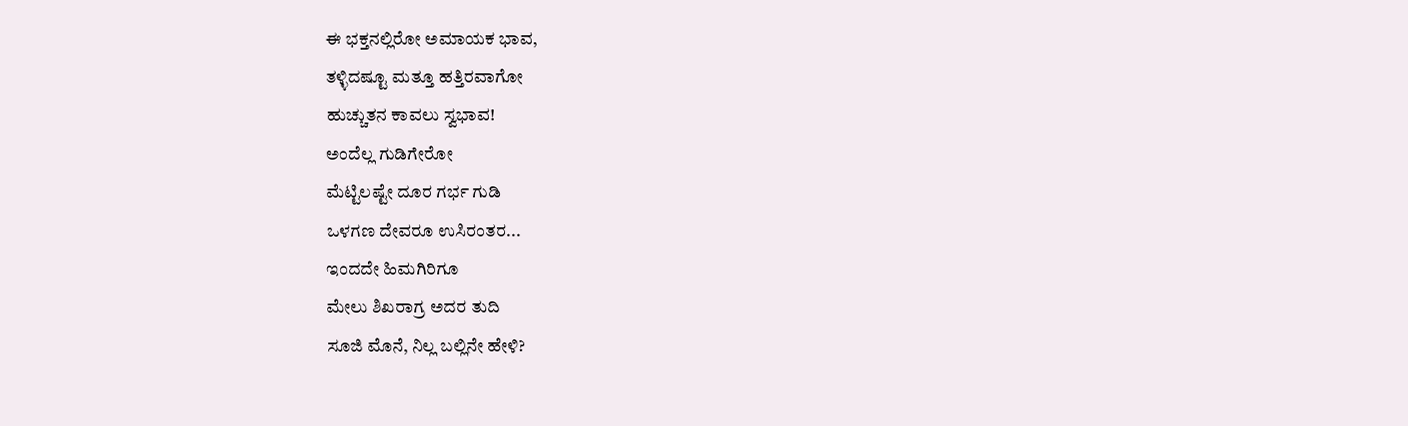ಈ ಭಕ್ತನಲ್ಲಿರೋ ಅಮಾಯಕ ಭಾವ,
ತಳ್ಳಿದಷ್ಟೂ ಮತ್ತೂ ಹತ್ತಿರವಾಗೋ
ಹುಚ್ಚುತನ ಕಾವಲು ಸ್ವಭಾವ!
ಅಂದೆಲ್ಲ ಗುಡಿಗೇರೋ
ಮೆಟ್ಟಿಲಷ್ಟೇ ದೂರ ಗರ್ಭ ಗುಡಿ
ಒಳಗಣ ದೇವರೂ ಉಸಿರಂತರ...
ಇಂದದೇ ಹಿಮಗಿರಿಗೂ
ಮೇಲು ಶಿಖರಾಗ್ರ ಅದರ ತುದಿ
ಸೂಜಿ ಮೊನೆ, ನಿಲ್ಲ ಬಲ್ಲಿನೇ ಹೇಳಿ?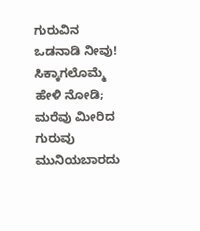ಗುರುವಿನ ಒಡನಾಡಿ ನೀವು!
ಸಿಕ್ಕಾಗಲೊಮ್ಮೆ ಹೇಳಿ ನೋಡಿ;
ಮರೆವು ಮೀರಿದ ಗುರುವು
ಮುನಿಯಬಾರದು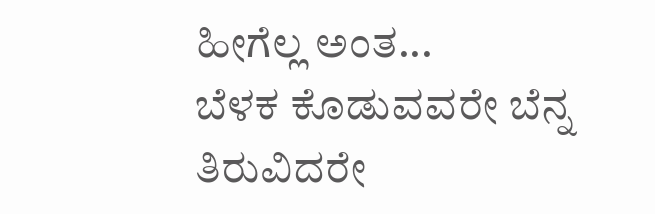ಹೀಗೆಲ್ಲ ಅಂತ...
ಬೆಳಕ ಕೊಡುವವರೇ ಬೆನ್ನ ತಿರುವಿದರೇ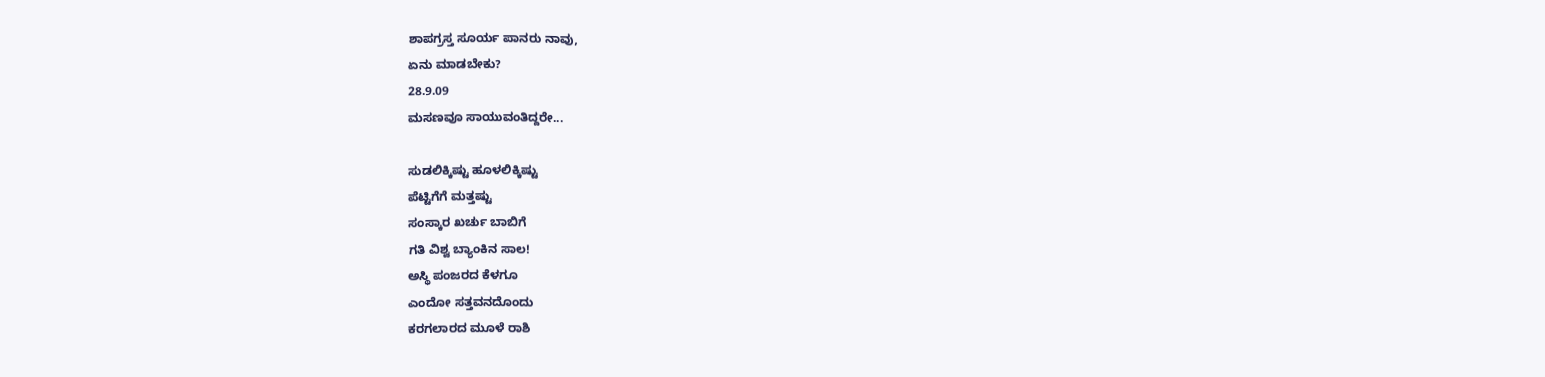ಶಾಪಗ್ರಸ್ತ ಸೂರ್ಯ ಪಾನರು ನಾವು,
ಏನು ಮಾಡಬೇಕು?
28.9.09
ಮಸಣವೂ ಸಾಯುವಂತಿದ್ದರೇ...

ಸುಡಲಿಕ್ಕಿಷ್ಟು ಹೂಳಲಿಕ್ಕಿಷ್ಟು
ಪೆಟ್ಟಿಗೆಗೆ ಮತ್ತಷ್ಟು
ಸಂಸ್ಕಾರ ಖರ್ಚು ಬಾಬಿಗೆ
ಗತಿ ವಿಶ್ವ ಬ್ಯಾಂಕಿನ ಸಾಲ!
ಅಸ್ಥಿ ಪಂಜರದ ಕೆಳಗೂ
ಎಂದೋ ಸತ್ತವನದೊಂದು
ಕರಗಲಾರದ ಮೂಳೆ ರಾಶಿ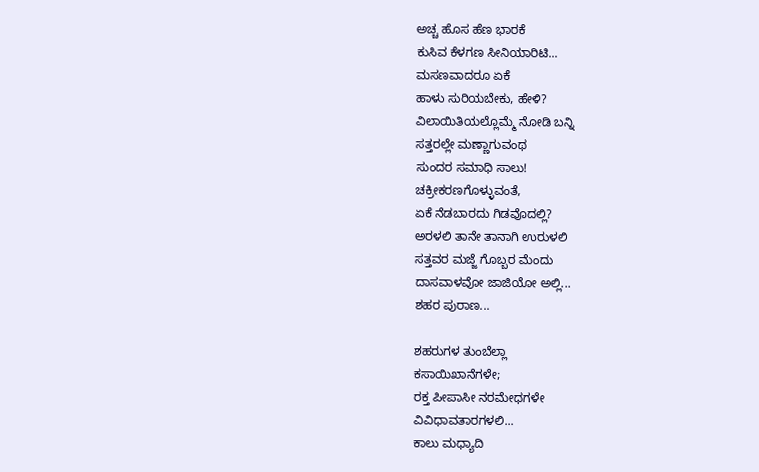ಅಚ್ಚ ಹೊಸ ಹೆಣ ಭಾರಕೆ
ಕುಸಿವ ಕೆಳಗಣ ಸೀನಿಯಾರಿಟಿ...
ಮಸಣವಾದರೂ ಏಕೆ
ಹಾಳು ಸುರಿಯಬೇಕು, ಹೇಳಿ?
ವಿಲಾಯಿತಿಯಲ್ಲೊಮ್ಮೆ ನೋಡಿ ಬನ್ನಿ
ಸತ್ತರಲ್ಲೇ ಮಣ್ಣಾಗುವಂಥ
ಸುಂದರ ಸಮಾಧಿ ಸಾಲು!
ಚಕ್ರೀಕರಣಗೊಳ್ಳುವಂತೆ,
ಏಕೆ ನೆಡಬಾರದು ಗಿಡವೊದಲ್ಲಿ?
ಅರಳಲಿ ತಾನೇ ತಾನಾಗಿ ಉರುಳಲಿ
ಸತ್ತವರ ಮಜ್ಜೆ ಗೊಬ್ಬರ ಮೆಂದು
ದಾಸವಾಳವೋ ಜಾಜಿಯೋ ಅಲ್ಲಿ...
ಶಹರ ಪುರಾಣ...

ಶಹರುಗಳ ತುಂಬೆಲ್ಲಾ
ಕಸಾಯಿಖಾನೆಗಳೇ;
ರಕ್ತ ಪೀಪಾಸೀ ನರಮೇಧಗಳೇ
ವಿವಿಧಾವತಾರಗಳಲಿ...
ಕಾಲು ಮಧ್ಯಾದಿ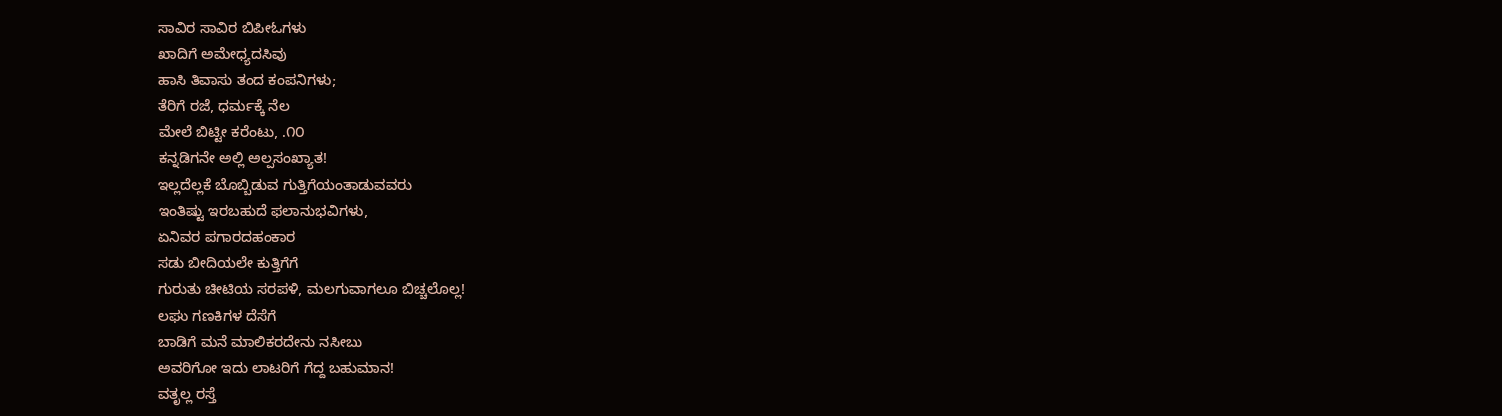ಸಾವಿರ ಸಾವಿರ ಬಿಪೀಓಗಳು
ಖಾದಿಗೆ ಅಮೇಧ್ಯದಸಿವು
ಹಾಸಿ ತಿವಾಸು ತಂದ ಕಂಪನಿಗಳು;
ತೆರಿಗೆ ರಜೆ, ಧರ್ಮಕ್ಕೆ ನೆಲ
ಮೇಲೆ ಬಿಟ್ಟೀ ಕರೆಂಟು, .೧೦
ಕನ್ನಡಿಗನೇ ಅಲ್ಲಿ ಅಲ್ಪಸಂಖ್ಯಾತ!
ಇಲ್ಲದೆಲ್ಲಕೆ ಬೊಬ್ಬಿಡುವ ಗುತ್ತಿಗೆಯಂತಾಡುವವರು
ಇಂತಿಷ್ಟು ಇರಬಹುದೆ ಫಲಾನುಭವಿಗಳು,
ಏನಿವರ ಪಗಾರದಹಂಕಾರ
ಸಡು ಬೀದಿಯಲೇ ಕುತ್ತಿಗೆಗೆ
ಗುರುತು ಚೀಟಿಯ ಸರಪಳಿ, ಮಲಗುವಾಗಲೂ ಬಿಚ್ಚಲೊಲ್ಲ!
ಲಘು ಗಣಕಿಗಳ ದೆಸೆಗೆ
ಬಾಡಿಗೆ ಮನೆ ಮಾಲಿಕರದೇನು ನಸೀಬು
ಅವರಿಗೋ ಇದು ಲಾಟರಿಗೆ ಗೆದ್ದ ಬಹುಮಾನ!
ವತೃಲ್ಲ ರಸ್ತೆ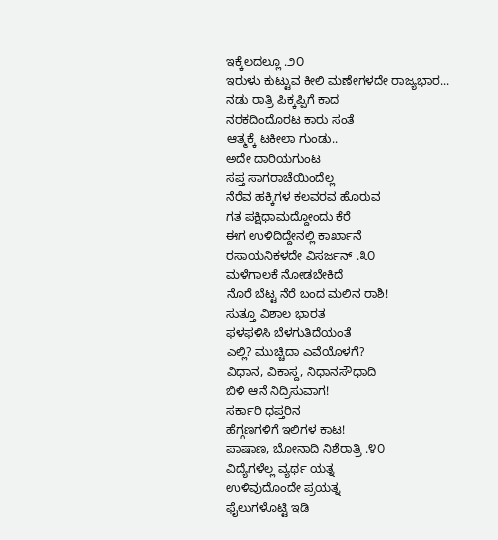ಇಕ್ಕೆಲದಲ್ಲೂ .೨೦
ಇರುಳು ಕುಟ್ಟುವ ಕೀಲಿ ಮಣೇಗಳದೇ ರಾಜ್ಯಭಾರ...
ನಡು ರಾತ್ರಿ ಪಿಕ್ಕಪ್ಪಿಗೆ ಕಾದ
ನರಕದಿಂದೊರಟ ಕಾರು ಸಂತೆ
ಆತ್ಮಕ್ಕೆ ಟಕೀಲಾ ಗುಂಡು..
ಅದೇ ದಾರಿಯಗುಂಟ
ಸಪ್ತ ಸಾಗರಾಚೆಯಿಂದೆಲ್ಲ
ನೆರೆವ ಹಕ್ಕಿಗಳ ಕಲವರವ ಹೊರುವ
ಗತ ಪಕ್ಷಿಧಾಮದ್ದೋಂದು ಕೆರೆ
ಈಗ ಉಳಿದಿದ್ದೇನಲ್ಲಿ ಕಾರ್ಖಾನೆ
ರಸಾಯನಿಕಳದೇ ವಿಸರ್ಜನ್ .೩೦
ಮಳೆಗಾಲಕೆ ನೋಡಬೇಕಿದೆ
ನೊರೆ ಬೆಟ್ಟ ನೆರೆ ಬಂದ ಮಲಿನ ರಾಶಿ!
ಸುತ್ತೂ ವಿಶಾಲ ಭಾರತ
ಫಳಫಳಿಸಿ ಬೆಳಗುತಿದೆಯಂತೆ
ಎಲ್ಲಿ? ಮುಚ್ಚಿದಾ ಎವೆಯೊಳಗೆ?
ವಿಧಾನ, ವಿಕಾಸ್ದ, ನಿಧಾನಸೌಧಾದಿ
ಬಿಳಿ ಆನೆ ನಿದ್ರಿಸುವಾಗ!
ಸರ್ಕಾರಿ ಧಪ್ತರಿನ
ಹೆಗ್ಗಣಗಳಿಗೆ ಇಲಿಗಳ ಕಾಟ!
ಪಾಷಾಣ, ಬೋನಾದಿ ನಿಶೆರಾತ್ರಿ .೪೦
ವಿದ್ಯೆಗಳೆಲ್ಲ ವ್ಯರ್ಥ ಯತ್ನ
ಉಳಿವುದೊಂದೇ ಪ್ರಯತ್ನ
ಫೈಲುಗಳೊಟ್ಟಿ ಇಡಿ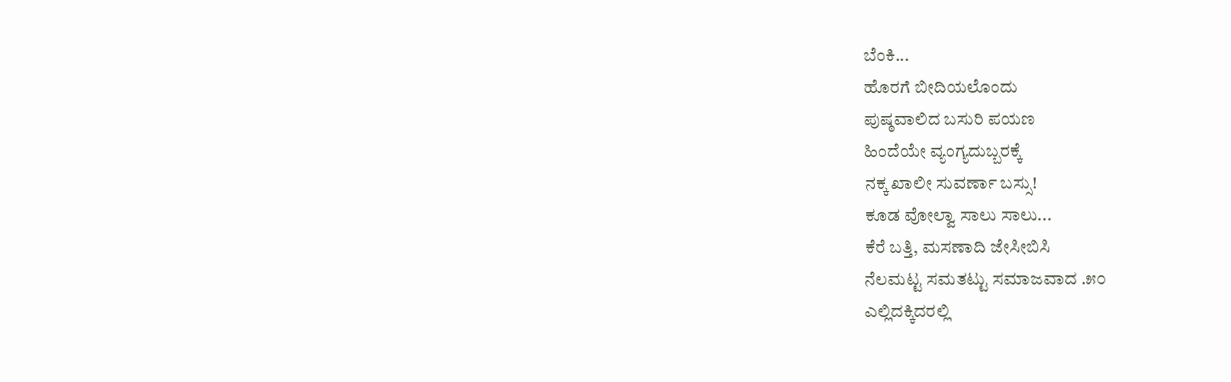ಬೆಂಕಿ...
ಹೊರಗೆ ಬೀದಿಯಲೊಂದು
ಪುಷ್ಠವಾಲಿದ ಬಸುರಿ ಪಯಣ
ಹಿಂದೆಯೇ ವ್ಯಂಗ್ಯದುಬ್ಬರಕ್ಕೆ
ನಕ್ಕ ಖಾಲೀ ಸುವರ್ಣಾ ಬಸ್ಸು!
ಕೂಡ ವೋಲ್ವಾ ಸಾಲು ಸಾಲು...
ಕೆರೆ ಬತ್ತಿ, ಮಸಣಾದಿ ಜೇಸೀಬಿಸಿ
ನೆಲಮಟ್ಟ ಸಮತಟ್ಟು ಸಮಾಜವಾದ .೫೦
ಎಲ್ಲಿದಕ್ಕಿದರಲ್ಲಿ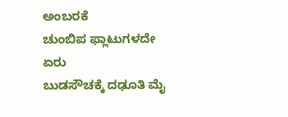ಅಂಬರಕೆ
ಚುಂಬಿಪ ಫ್ಲಾಟುಗಳದೇ ಏರು
ಬುಡಸೌಚಕ್ಕೆ ದಢೂತಿ ಮೈ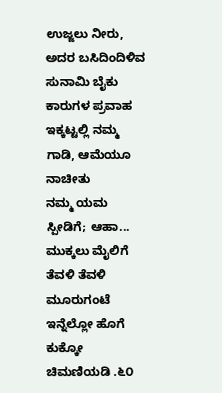ಉಜ್ಜಲು ನೀರು,
ಅದರ ಬಸಿದಿಂದಿಳಿವ
ಸುನಾಮಿ ಬೈಕು ಕಾರುಗಳ ಪ್ರವಾಹ
ಇಕ್ಕಟ್ಟಲ್ಲಿ ನಮ್ಮ ಗಾಡಿ, ಆಮೆಯೂ ನಾಚೀತು
ನಮ್ಮ ಯಮ ಸ್ಪೀಡಿಗೆ; ಆಹಾ...
ಮುಕ್ಕಲು ಮೈಲಿಗೆ
ತೆವಳಿ ತೆವಳಿ ಮೂರುಗಂಟೆ
ಇನ್ನೆಲ್ಲೋ ಹೊಗೆ ಕುಕ್ಕೋ ಚಿಮಣಿಯಡಿ .೬೦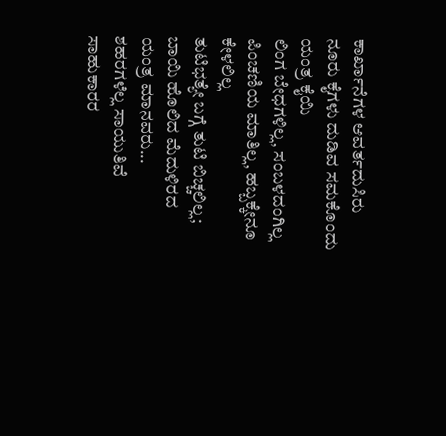ಕಾರ್ಖಾನೆಗಳ ಆವರ್ತದುಸಿರು
ನೂರು ಕೈಗಳು ದುಡಿವ ಸಮಕೊಂದು
ಯಂತ್ರ ಕೈಯಿ
ಲಿಂಗ ಬೇಧಗಳಿಲ್ಲ, ಸಂಬಳದಂಗಿಲ್ಲ
ಪಿಂಚಣಿಯ ಮಾತಿಲ್ಲ, ಹಬ್ಬಕ್ಕೇನೂ ಕೇಳಲಿಲ್ಲ
ತುಟಿಭತ್ಯೇ ಬಗ್ಗೆ ತುಟಿ ಬಿಚ್ಚಲಿಲ್ಲ;
ಬಾಯಿ ಹೊಲಿದ ಮೆದುಳಿರದ
ಯಂತ್ರ ಮಾನವರು...
ಶಹರಗಳೆಲ್ಲ ಸಾಯುತಿವೆ
ಸಾಹುಕಾರರ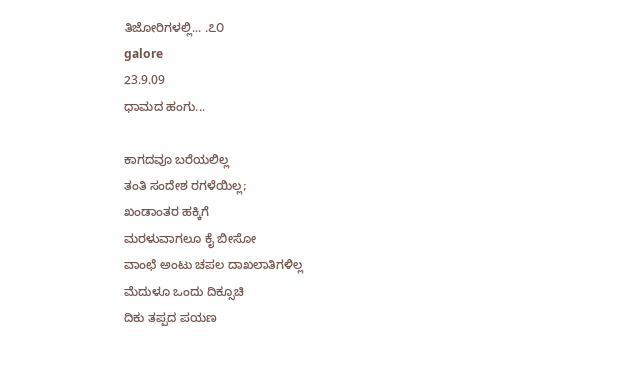ತಿಜೋರಿಗಳಲ್ಲಿ... .೭೦
galore
23.9.09
ಧಾಮದ ಹಂಗು...

ಕಾಗದವೂ ಬರೆಯಲಿಲ್ಲ
ತಂತಿ ಸಂದೇಶ ರಗಳೆಯಿಲ್ಲ;
ಖಂಡಾಂತರ ಹಕ್ಕಿಗೆ
ಮರಳುವಾಗಲೂ ಕೈ ಬೀಸೋ
ವಾಂಛೆ ಅಂಟು ಚಪಲ ದಾಖಲಾತಿಗಳಿಲ್ಲ
ಮೆದುಳೂ ಒಂದು ದಿಕ್ಸೂಚಿ
ದಿಕು ತಪ್ಪದ ಪಯಣ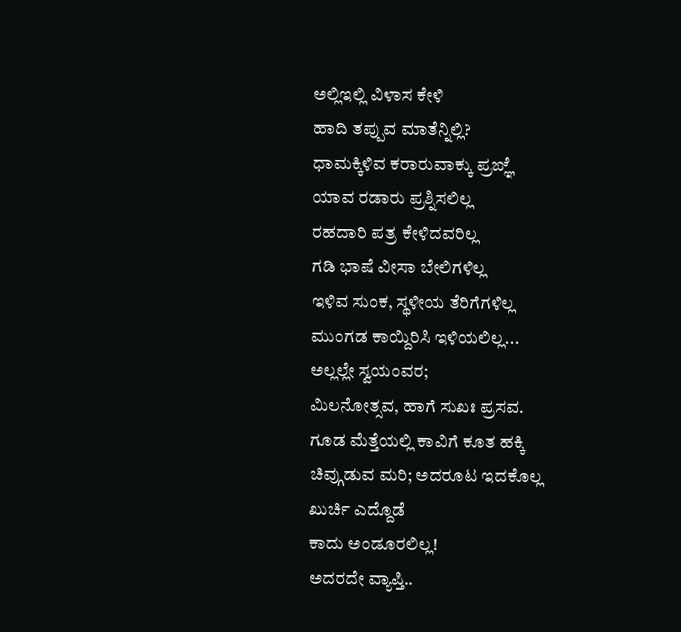ಅಲ್ಲಿಇಲ್ಲಿ ವಿಳಾಸ ಕೇಳಿ
ಹಾದಿ ತಪ್ಪುವ ಮಾತೆನ್ನಿಲ್ಲಿ?
ಧಾಮಕ್ಕಿಳಿವ ಕರಾರುವಾಕ್ಕು ಪ್ರಙ್ಞೆ
ಯಾವ ರಡಾರು ಪ್ರಶ್ನಿಸಲಿಲ್ಲ
ರಹದಾರಿ ಪತ್ರ ಕೇಳಿದವರಿಲ್ಲ
ಗಡಿ ಭಾಷೆ ವೀಸಾ ಬೇಲಿಗಳಿಲ್ಲ
ಇಳಿವ ಸುಂಕ, ಸ್ಥಳೀಯ ತೆರಿಗೆಗಳಿಲ್ಲ
ಮುಂಗಡ ಕಾಯ್ದಿರಿಸಿ ಇಳಿಯಲಿಲ್ಲ...
ಅಲ್ಲಲ್ಲೇ ಸ್ವಯಂವರ;
ಮಿಲನೋತ್ಸವ, ಹಾಗೆ ಸುಖಃ ಪ್ರಸವ.
ಗೂಡ ಮೆತ್ತೆಯಲ್ಲಿ ಕಾವಿಗೆ ಕೂತ ಹಕ್ಕಿ
ಚಿವ್ಗುಡುವ ಮರಿ; ಅದರೂಟ ಇದಕೊಲ್ಲ
ಖುರ್ಚಿ ಎದ್ದೊಡೆ
ಕಾದು ಅಂಡೂರಲಿಲ್ಲ!
ಅದರದೇ ವ್ಯಾಪ್ತಿ..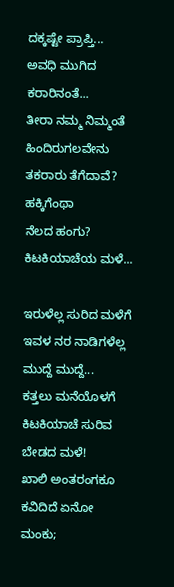ದಕ್ಕಷ್ಟೇ ಪ್ರಾಪ್ತಿ...
ಅವಧಿ ಮುಗಿದ ಕರಾರಿನಂತೆ...
ತೀರಾ ನಮ್ಮ ನಿಮ್ಮಂತೆ
ಹಿಂದಿರುಗಲವೇನು ತಕರಾರು ತೆಗೆದಾವೆ?
ಹಕ್ಕಿಗೆಂಥಾ
ನೆಲದ ಹಂಗು?
ಕಿಟಕಿಯಾಚೆಯ ಮಳೆ...

ಇರುಳೆಲ್ಲ ಸುರಿದ ಮಳೆಗೆ
ಇವಳ ನರ ನಾಡಿಗಳೆಲ್ಲ
ಮುದ್ದೆ ಮುದ್ದೆ...
ಕತ್ತಲು ಮನೆಯೊಳಗೆ
ಕಿಟಕಿಯಾಚೆ ಸುರಿವ
ಬೇಡದ ಮಳೆ!
ಖಾಲಿ ಅಂತರಂಗಕೂ
ಕವಿದಿದೆ ಏನೋ ಮಂಕು;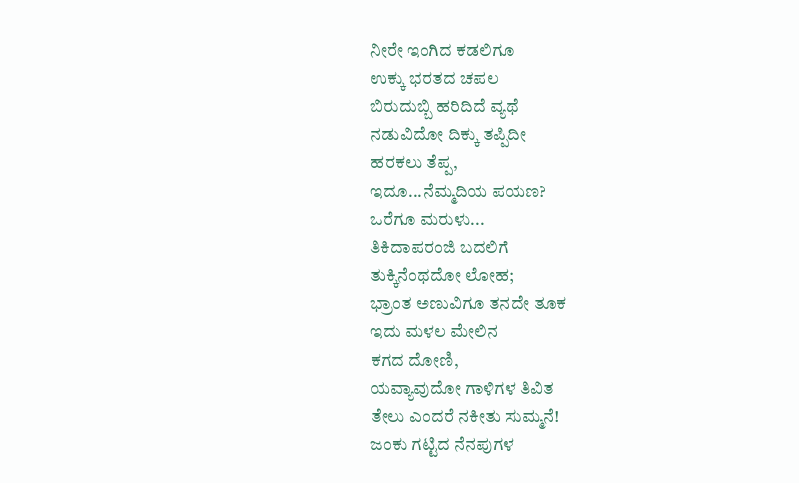ನೀರೇ ಇಂಗಿದ ಕಡಲಿಗೂ
ಉಕ್ಕು ಭರತದ ಚಪಲ
ಬಿರುದುಬ್ಬಿ ಹರಿದಿದೆ ವ್ಯಥೆ
ನಡುವಿದೋ ದಿಕ್ಕು ತಪ್ಪಿದೀ
ಹರಕಲು ತೆಪ್ಪ,
ಇದೂ...ನೆಮ್ಮದಿಯ ಪಯಣ?
ಒರೆಗೂ ಮರುಳು...
ತಿಕಿದಾಪರಂಜಿ ಬದಲಿಗೆ
ತುಕ್ಕಿನೆಂಥದೋ ಲೋಹ;
ಭ್ರಾಂತ ಅಣುವಿಗೂ ತನದೇ ತೂಕ
ಇದು ಮಳಲ ಮೇಲಿನ
ಕಗದ ದೋಣಿ,
ಯವ್ಯಾವುದೋ ಗಾಳಿಗಳ ತಿವಿತ
ತೇಲು ಎಂದರೆ ನಕೀತು ಸುಮ್ಮನೆ!
ಜಂಕು ಗಟ್ಟಿದ ನೆನಪುಗಳ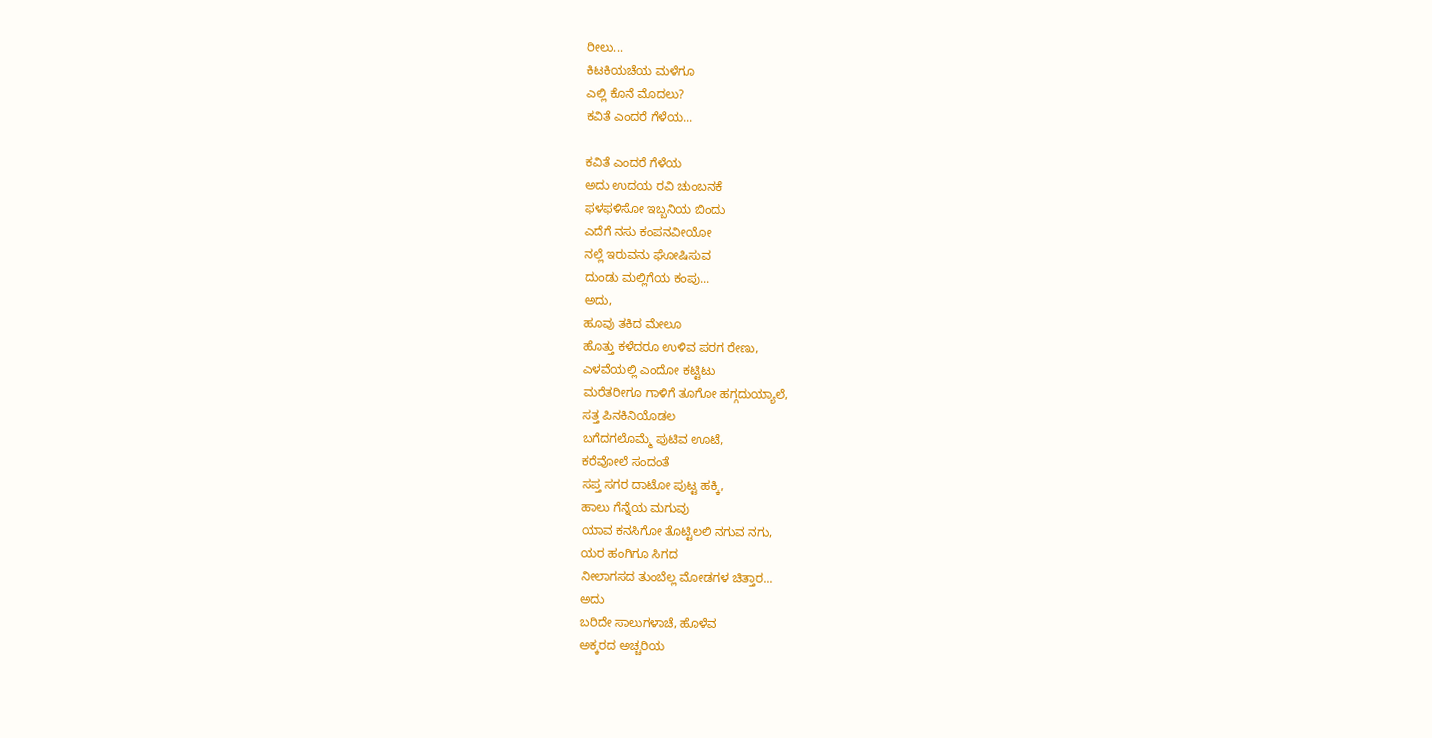ರೀಲು...
ಕಿಟಕಿಯಚೆಯ ಮಳೆಗೂ
ಎಲ್ಲಿ ಕೊನೆ ಮೊದಲು?
ಕವಿತೆ ಎಂದರೆ ಗೆಳೆಯ...

ಕವಿತೆ ಎಂದರೆ ಗೆಳೆಯ
ಅದು ಉದಯ ರವಿ ಚುಂಬನಕೆ
ಫಳಫಳಿಸೋ ಇಬ್ಬನಿಯ ಬಿಂದು
ಎದೆಗೆ ನಸು ಕಂಪನವೀಯೋ
ನಲ್ಲೆ ಇರುವನು ಘೋಷಿಸುವ
ದುಂಡು ಮಲ್ಲಿಗೆಯ ಕಂಪು...
ಅದು,
ಹೂವು ತಕಿದ ಮೇಲೂ
ಹೊತ್ತು ಕಳೆದರೂ ಉಳಿವ ಪರಗ ರೇಣು,
ಎಳವೆಯಲ್ಲಿ ಎಂದೋ ಕಟ್ಟಿಟು
ಮರೆತರೀಗೂ ಗಾಳಿಗೆ ತೂಗೋ ಹಗ್ಗದುಯ್ಯಾಲೆ,
ಸತ್ತ ಪಿನಕಿನಿಯೊಡಲ
ಬಗೆದಗಲೊಮ್ಮೆ ಪುಟಿವ ಊಟೆ,
ಕರೆವೋಲೆ ಸಂದಂತೆ
ಸಪ್ತ ಸಗರ ದಾಟೋ ಪುಟ್ಟ ಹಕ್ಕಿ,
ಹಾಲು ಗೆನ್ನೆಯ ಮಗುವು
ಯಾವ ಕನಸಿಗೋ ತೊಟ್ಟಿಲಲಿ ನಗುವ ನಗು,
ಯರ ಹಂಗಿಗೂ ಸಿಗದ
ನೀಲಾಗಸದ ತುಂಬೆಲ್ಲ ಮೋಡಗಳ ಚಿತ್ತಾರ...
ಅದು
ಬರಿದೇ ಸಾಲುಗಳಾಚೆ, ಹೊಳೆವ
ಅಕ್ಕರದ ಅಚ್ಚರಿಯ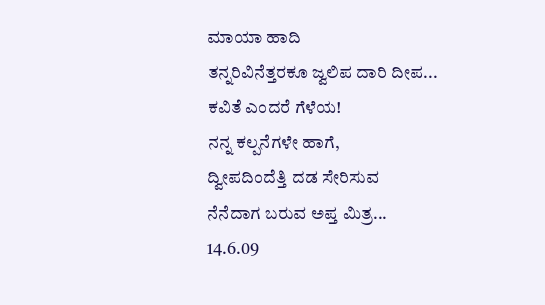ಮಾಯಾ ಹಾದಿ
ತನ್ನರಿವಿನೆತ್ತರಕೂ ಜ್ವಲಿಪ ದಾರಿ ದೀಪ...
ಕವಿತೆ ಎಂದರೆ ಗೆಳೆಯ!
ನನ್ನ ಕಲ್ಪನೆಗಳೇ ಹಾಗೆ,
ದ್ವೀಪದಿಂದೆತ್ತಿ ದಡ ಸೇರಿಸುವ
ನೆನೆದಾಗ ಬರುವ ಅಪ್ತ ಮಿತ್ರ...
14.6.09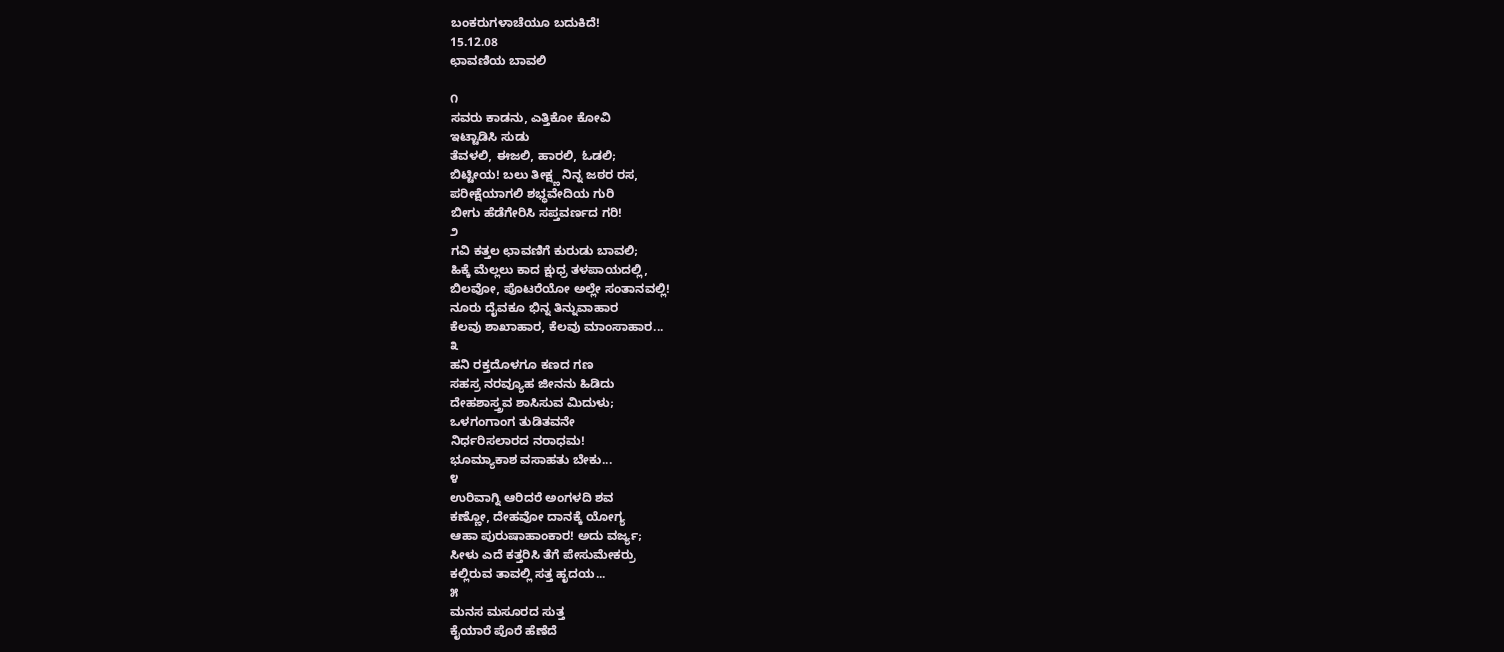ಬಂಕರುಗಳಾಚೆಯೂ ಬದುಕಿದೆ!
15.12.08
ಛಾವಣಿಯ ಬಾವಲಿ

೧
ಸವರು ಕಾಡನು, ಎತ್ತಿಕೋ ಕೋವಿ
ಇಟ್ಟಾಡಿಸಿ ಸುಡು
ತೆವಳಲಿ, ಈಜಲಿ, ಹಾರಲಿ, ಓಡಲಿ;
ಬಿಟ್ಟೀಯ! ಬಲು ತೀಕ್ಷ್ಣ ನಿನ್ನ ಜಠರ ರಸ,
ಪರೀಕ್ಷೆಯಾಗಲಿ ಶಭ್ಧವೇದಿಯ ಗುರಿ
ಬೀಗು ಹೆಡೆಗೇರಿಸಿ ಸಪ್ತವರ್ಣದ ಗರಿ!
೨
ಗವಿ ಕತ್ತಲ ಛಾವಣಿಗೆ ಕುರುಡು ಬಾವಲಿ;
ಹಿಕ್ಕೆ ಮೆಲ್ಲಲು ಕಾದ ಕ್ಷುಧ್ರ ತಳಪಾಯದಲ್ಲಿ,
ಬಿಲವೋ, ಪೊಟರೆಯೋ ಅಲ್ಲೇ ಸಂತಾನವಲ್ಲಿ!
ನೂರು ದೈವಕೂ ಭಿನ್ನ ತಿನ್ನುವಾಹಾರ
ಕೆಲವು ಶಾಖಾಹಾರ, ಕೆಲವು ಮಾಂಸಾಹಾರ...
೩
ಹನಿ ರಕ್ತದೊಳಗೂ ಕಣದ ಗಣ
ಸಹಸ್ರ ನರವ್ಯೂಹ ಜೀನನು ಹಿಡಿದು
ದೇಹಶಾಸ್ತ್ರವ ಶಾಸಿಸುವ ಮಿದುಳು;
ಒಳಗಂಗಾಂಗ ತುಡಿತವನೇ
ನಿರ್ಧರಿಸಲಾರದ ನರಾಧಮ!
ಭೂಮ್ಯಾಕಾಶ ವಸಾಹತು ಬೇಕು...
೪
ಉರಿವಾಗ್ನಿ ಆರಿದರೆ ಅಂಗಳದಿ ಶವ
ಕಣ್ಣೋ, ದೇಹವೋ ದಾನಕ್ಕೆ ಯೋಗ್ಯ
ಆಹಾ ಪುರುಷಾಹಾಂಕಾರ! ಅದು ವರ್ಜ್ಯ;
ಸೀಳು ಎದೆ ಕತ್ತರಿಸಿ ತೆಗೆ ಪೇಸುಮೇಕರ್ರು
ಕಲ್ಲಿರುವ ತಾವಲ್ಲಿ ಸತ್ತ ಹೃದಯ...
೫
ಮನಸ ಮಸೂರದ ಸುತ್ತ
ಕೈಯಾರೆ ಪೊರೆ ಹೆಣೆದೆ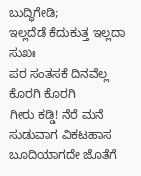ಬುದ್ಧಿಗೇಡಿ;
ಇಲ್ಲದೆಡೆ ಕೆದುಕುತ್ತ ಇಲ್ಲದಾ ಸುಖಃ
ಪರ ಸಂತಸಕೆ ದಿನವೆಲ್ಲ ಕೊರಗಿ ಕೊರಗಿ
ಗೀರು ಕಡ್ಡಿ! ನೆರೆ ಮನೆ ಸುಡುವಾಗ ವಿಕಟಹಾಸ
ಬೂದಿಯಾಗದೇ ಜೊತೆಗೆ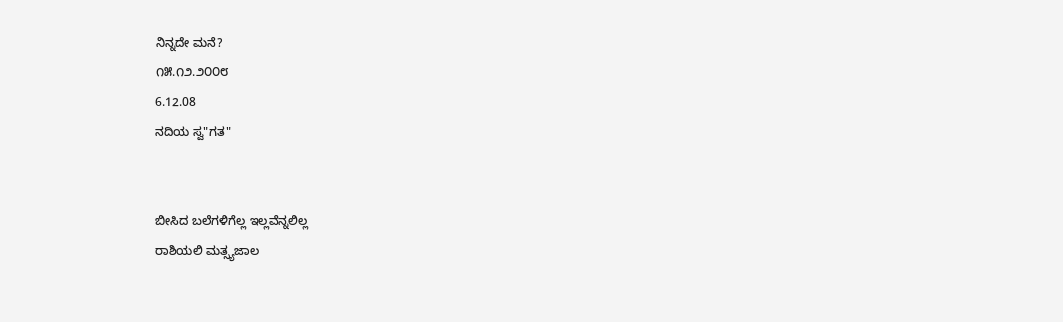ನಿನ್ನದೇ ಮನೆ?
೧೫.೧೨.೨೦೦೮
6.12.08
ನದಿಯ ಸ್ವ"ಗತ"


ಬೀಸಿದ ಬಲೆಗಳಿಗೆಲ್ಲ ಇಲ್ಲವೆನ್ನಲಿಲ್ಲ
ರಾಶಿಯಲಿ ಮತ್ಸ್ಯಜಾಲ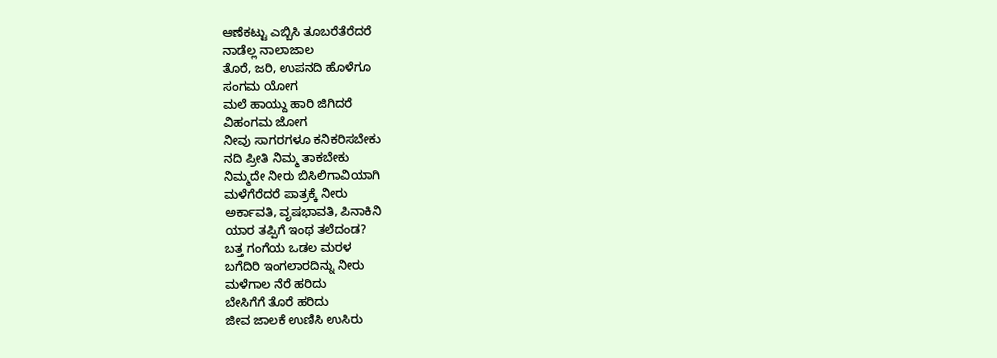ಆಣೆಕಟ್ಟು ಎಬ್ಬಿಸಿ ತೂಬರೆತೆರೆದರೆ
ನಾಡೆಲ್ಲ ನಾಲಾಜಾಲ
ತೊರೆ, ಜರಿ, ಉಪನದಿ ಹೊಳೆಗೂ
ಸಂಗಮ ಯೋಗ
ಮಲೆ ಹಾಯ್ದು ಹಾರಿ ಜಿಗಿದರೆ
ವಿಹಂಗಮ ಜೋಗ
ನೀವು ಸಾಗರಗಳೂ ಕನಿಕರಿಸಬೇಕು
ನದಿ ಪ್ರೀತಿ ನಿಮ್ಮ ತಾಕಬೇಕು
ನಿಮ್ಮದೇ ನೀರು ಬಿಸಿಲಿಗಾವಿಯಾಗಿ
ಮಳೆಗೆರೆದರೆ ಪಾತ್ರಕ್ಕೆ ನೀರು
ಅರ್ಕಾವತಿ, ವೃಷಭಾವತಿ, ಪಿನಾಕಿನಿ
ಯಾರ ತಪ್ಪಿಗೆ ಇಂಥ ತಲೆದಂಡ?
ಬತ್ತ ಗಂಗೆಯ ಒಡಲ ಮರಳ
ಬಗೆದಿರಿ ಇಂಗಲಾರದಿನ್ನು ನೀರು
ಮಳೆಗಾಲ ನೆರೆ ಹರಿದು
ಬೇಸಿಗೆಗೆ ತೊರೆ ಹರಿದು
ಜೀವ ಜಾಲಕೆ ಉಣಿಸಿ ಉಸಿರು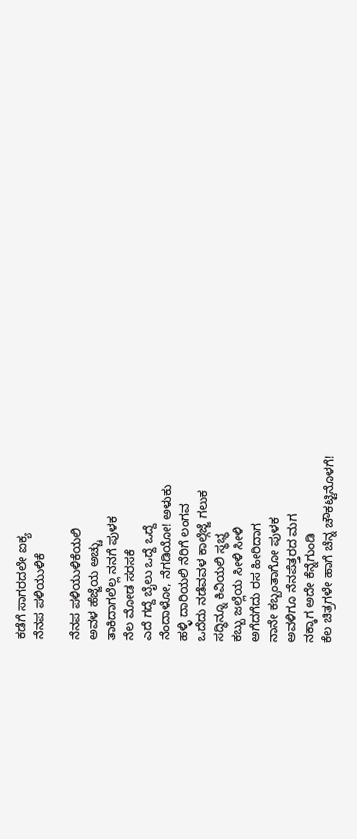ಕಡೆಗೆ ಸಾಗರದಲೇ ಐಕ್ಯ
ನೆನಪ ಪಳಿಯುಳಿಕೆ

ನೆನಪ ಪಳಿಯುಳಿಕೆಯಲಿ
ಅವಳ ಹೆಜ್ಜೆಯ ಅಚ್ಚು
ತಾಕಿದಾಗಲೆಲ್ಲ ನನಗೆ ಪುಳಕ
ನೆಲ ಮೋಡ ಸರಸಕೆ
ಎದೆ ಗದ್ದೆ ಬೈಲು ಒದ್ದೆ ಒದ್ದೆ
ನೆಂದಾಳೋ, ನೆಗಡಿಯೋ! ಅಳುಕು
ಹಳ್ಳಿ ದಾರಿಯಲಿ ನೆರಿಗೆ ಲಂಗವ
ಒದೆದು ನಡೆವವಳ ಕಾಲ್ಗೆಜ್ಜೆ ಗಲುಕ
ಸದ್ಧಿನ್ನೂ ಕಿವಿಯಲಿ ಸ್ಥಭ್ಧ
ಕಬ್ಬು ಜಲ್ಲೆಯ ಸೀಳಿ ಸೀಳಿ
ಅಗೆದಗೆದು ರಸ ಹೀರಿದಾಗ
ನಾನೇ ಕಬ್ಬಂತಾಗೋ ಪುಳಕ
ಅವಳಿಗೂ ನೆನಪೆತ್ತರದ ಮಗ
ನಕ್ಕಾಗ ಅದೇ ಕೆನ್ನೆಗುಂಡಿ
ಕೆಲ ಚಿತ್ರಗಳೇ ಹಾಗೆ ಚೆನ್ನ ಚೌಕಟ್ಟಿನೊಳಗೆ!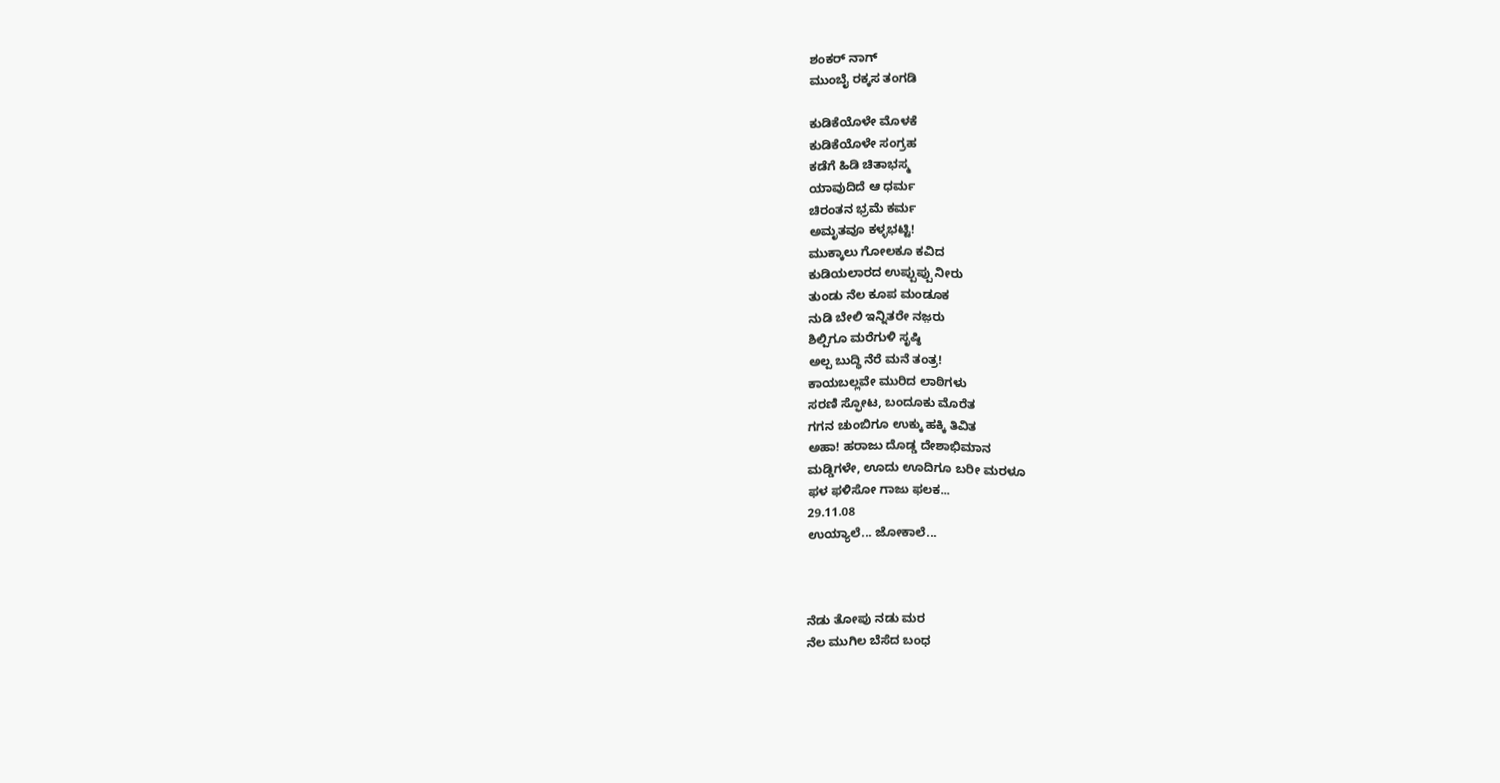ಶಂಕರ್ ನಾಗ್
ಮುಂಬೈ ರಕ್ಕಸ ತಂಗಡಿ

ಕುಡಿಕೆಯೊಳೇ ಮೊಳಕೆ
ಕುಡಿಕೆಯೊಳೇ ಸಂಗ್ರಹ
ಕಡೆಗೆ ಹಿಡಿ ಚಿತಾಭಸ್ಮ
ಯಾವುದಿದೆ ಆ ಧರ್ಮ
ಚಿರಂತನ ಭ್ರಮೆ ಕರ್ಮ
ಅಮೃತವೂ ಕಳ್ಳಭಟ್ಟಿ!
ಮುಕ್ಕಾಲು ಗೋಲಕೂ ಕವಿದ
ಕುಡಿಯಲಾರದ ಉಪ್ಪುಪ್ಪು ನೀರು
ತುಂಡು ನೆಲ ಕೂಪ ಮಂಡೂಕ
ನುಡಿ ಬೇಲಿ ಇನ್ನಿತರೇ ನಜ಼ರು
ಶಿಲ್ಪಿಗೂ ಮರೆಗುಳಿ ಸೃಷ್ಠಿ
ಅಲ್ಪ ಬುದ್ಧಿ ನೆರೆ ಮನೆ ತಂತ್ರ!
ಕಾಯಬಲ್ಲವೇ ಮುರಿದ ಲಾಠಿಗಳು
ಸರಣಿ ಸ್ಫೋಟ, ಬಂದೂಕು ಮೊರೆತ
ಗಗನ ಚುಂಬಿಗೂ ಉಕ್ಕು ಹಕ್ಕಿ ತಿವಿತ
ಅಹಾ! ಹರಾಜು ದೊಡ್ಡ ದೇಶಾಭಿಮಾನ
ಮಡ್ಡಿಗಳೇ, ಊದು ಊದಿಗೂ ಬರೀ ಮರಳೂ
ಫಳ ಫಳಿಸೋ ಗಾಜು ಫಲಕ...
29.11.08
ಉಯ್ಯಾಲೆ... ಜೋಕಾಲೆ...



ನೆಡು ತೋಪು ನಡು ಮರ
ನೆಲ ಮುಗಿಲ ಬೆಸೆದ ಬಂಧ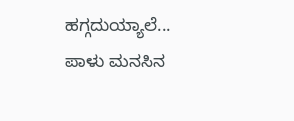ಹಗ್ಗದುಯ್ಯಾಲೆ...
ಪಾಳು ಮನಸಿನ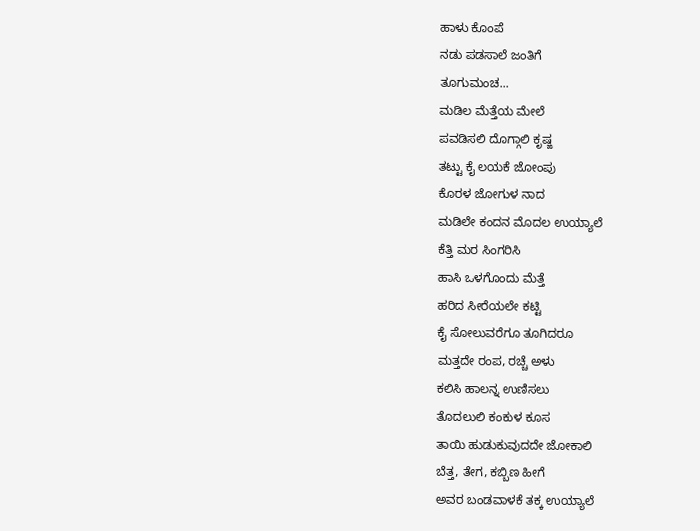ಹಾಳು ಕೊಂಪೆ
ನಡು ಪಡಸಾಲೆ ಜಂತಿಗೆ
ತೂಗುಮಂಚ...
ಮಡಿಲ ಮೆತ್ತೆಯ ಮೇಲೆ
ಪವಡಿಸಲಿ ದೊಗ್ಗಾಲಿ ಕೃಷ್ಙ
ತಟ್ಟು ಕೈ ಲಯಕೆ ಜೋಂಪು
ಕೊರಳ ಜೋಗುಳ ನಾದ
ಮಡಿಲೇ ಕಂದನ ಮೊದಲ ಉಯ್ಯಾಲೆ
ಕೆತ್ತಿ ಮರ ಸಿಂಗರಿಸಿ
ಹಾಸಿ ಒಳಗೊಂದು ಮೆತ್ತೆ
ಹರಿದ ಸೀರೆಯಲೇ ಕಟ್ಟಿ
ಕೈ ಸೋಲುವರೆಗೂ ತೂಗಿದರೂ
ಮತ್ತದೇ ರಂಪ, ರಚ್ಚೆ ಅಳು
ಕಲಿಸಿ ಹಾಲನ್ನ ಉಣಿಸಲು
ತೊದಲುಲಿ ಕಂಕುಳ ಕೂಸ
ತಾಯಿ ಹುಡುಕುವುದದೇ ಜೋಕಾಲಿ
ಬೆತ್ತ, ತೇಗ, ಕಬ್ಬಿಣ ಹೀಗೆ
ಅವರ ಬಂಡವಾಳಕೆ ತಕ್ಕ ಉಯ್ಯಾಲೆ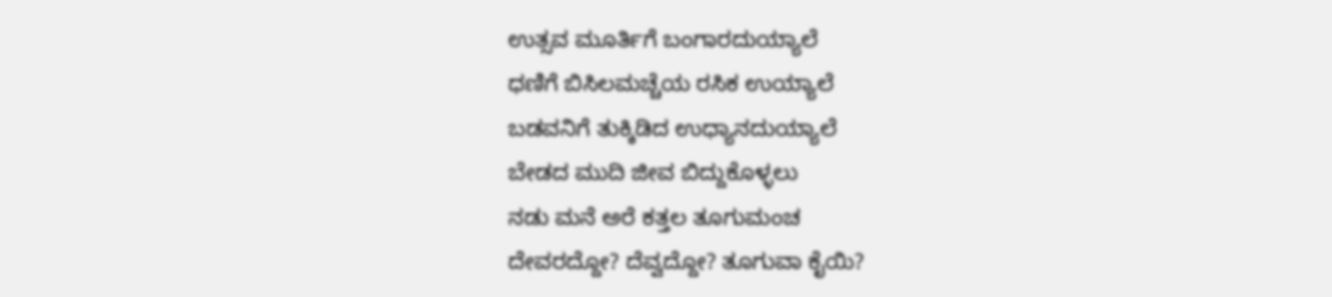ಉತ್ಸವ ಮೂರ್ತಿಗೆ ಬಂಗಾರದುಯ್ಯಾಲೆ
ಧಣಿಗೆ ಬಿಸಿಲಮಚ್ಚೆಯ ರಸಿಕ ಉಯ್ಯಾಲೆ
ಬಡವನಿಗೆ ತುಕ್ಕಿಡಿದ ಉಧ್ಯಾನದುಯ್ಯಾಲೆ
ಬೇಡದ ಮುದಿ ಜೀವ ಬಿದ್ದುಕೊಳ್ಳಲು
ನಡು ಮನೆ ಅರೆ ಕತ್ತಲ ತೂಗುಮಂಚ
ದೇವರದ್ದೋ? ದೆವ್ವದ್ದೋ? ತೂಗುವಾ ಕೈಯಿ?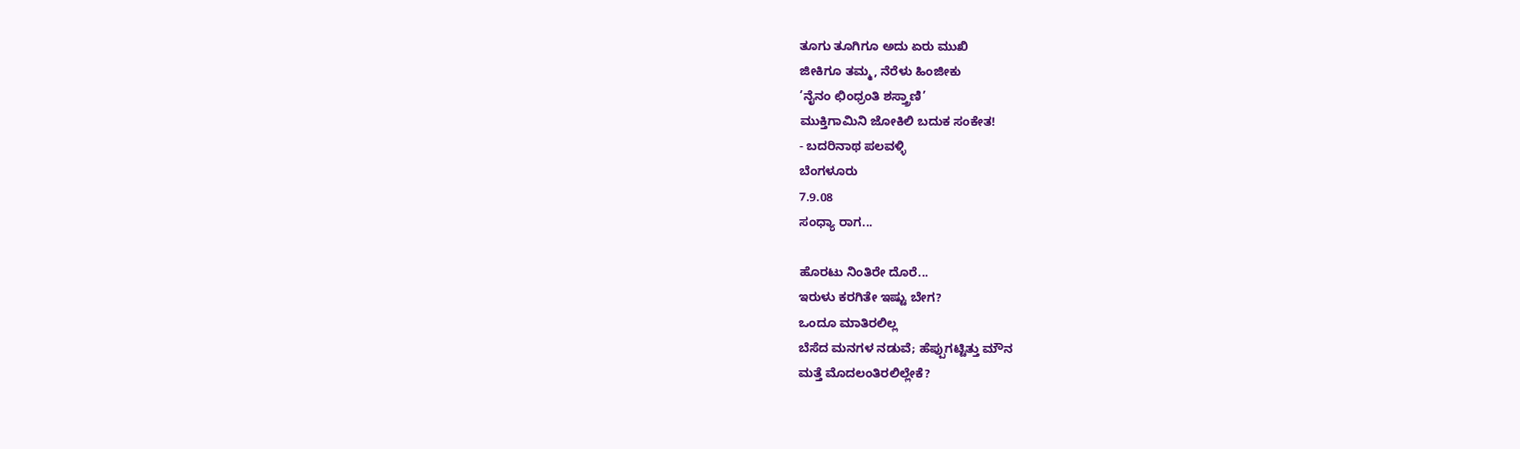ತೂಗು ತೂಗಿಗೂ ಅದು ಏರು ಮುಖಿ
ಜೀಕಿಗೂ ತಮ್ಮ, ನೆರೆಳು ಹಿಂಜೀಕು
’ನೈನಂ ಛಿಂಧ್ರಂತಿ ಶಸ್ತ್ರಾಣಿ’
ಮುಕ್ತಿಗಾಮಿನಿ ಜೋಕಿಲಿ ಬದುಕ ಸಂಕೇತ!
- ಬದರಿನಾಥ ಪಲವಳ್ಳಿ
ಬೆಂಗಳೂರು
7.9.08
ಸಂಧ್ಯಾ ರಾಗ...

ಹೊರಟು ನಿಂತಿರೇ ದೊರೆ...
ಇರುಳು ಕರಗಿತೇ ಇಷ್ಟು ಬೇಗ?
ಒಂದೂ ಮಾತಿರಲಿಲ್ಲ
ಬೆಸೆದ ಮನಗಳ ನಡುವೆ; ಹೆಪ್ಪುಗಟ್ಟಿತ್ತು ಮೌನ
ಮತ್ತೆ ಮೊದಲಂತಿರಲಿಲ್ಲೇಕೆ?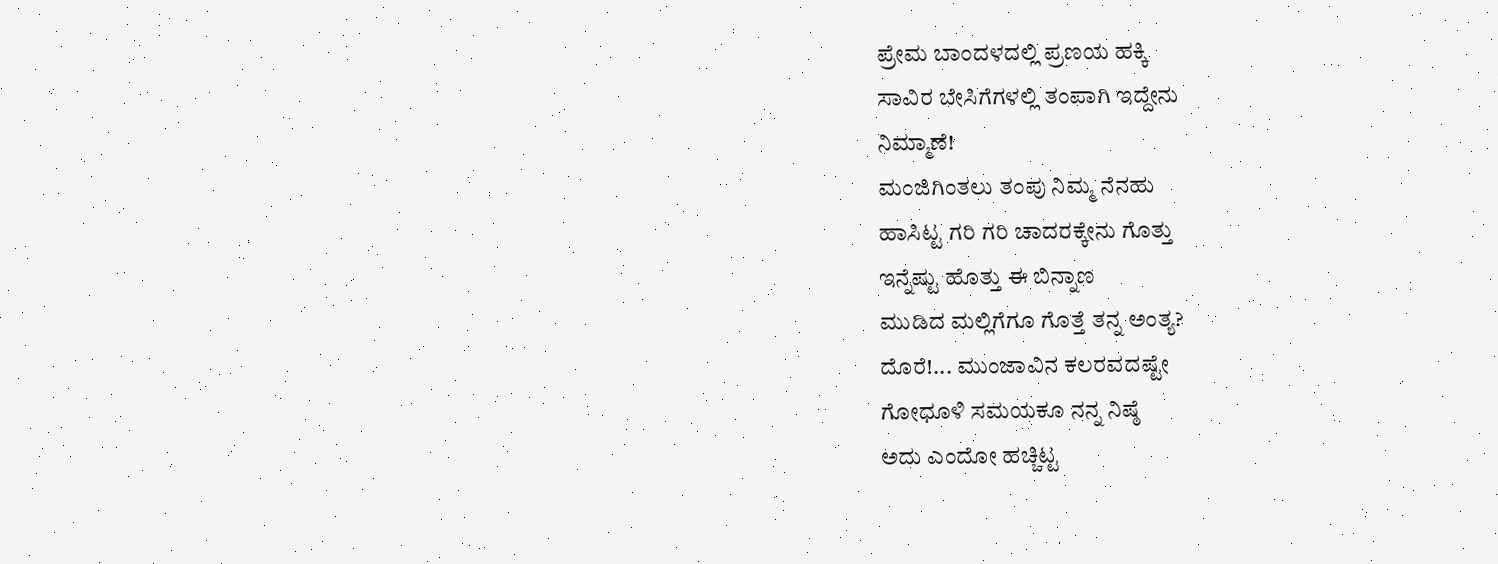ಪ್ರೇಮ ಬಾಂದಳದಲ್ಲಿ ಪ್ರಣಯ ಹಕ್ಕಿ
ಸಾವಿರ ಬೇಸಿಗೆಗಳಲ್ಲಿ ತಂಪಾಗಿ ಇದ್ದೇನು
ನಿಮ್ಮಾಣೆ!
ಮಂಜಿಗಿಂತಲು ತಂಪು ನಿಮ್ಮ ನೆನಹು
ಹಾಸಿಟ್ಟ ಗರಿ ಗರಿ ಚಾದರಕ್ಕೇನು ಗೊತ್ತು
ಇನ್ನೆಷ್ಟು ಹೊತ್ತು ಈ ಬಿನ್ನಾಣ
ಮುಡಿದ ಮಲ್ಲಿಗೆಗೂ ಗೊತ್ತೆ ತನ್ನ ಅಂತ್ಯ?
ದೊರೆ!... ಮುಂಜಾವಿನ ಕಲರವದಷ್ಟೇ
ಗೋಧೂಳಿ ಸಮಯಕೂ ನನ್ನ ನಿಷ್ಠೆ
ಅದು ಎಂದೋ ಹಚ್ಚಿಟ್ಟ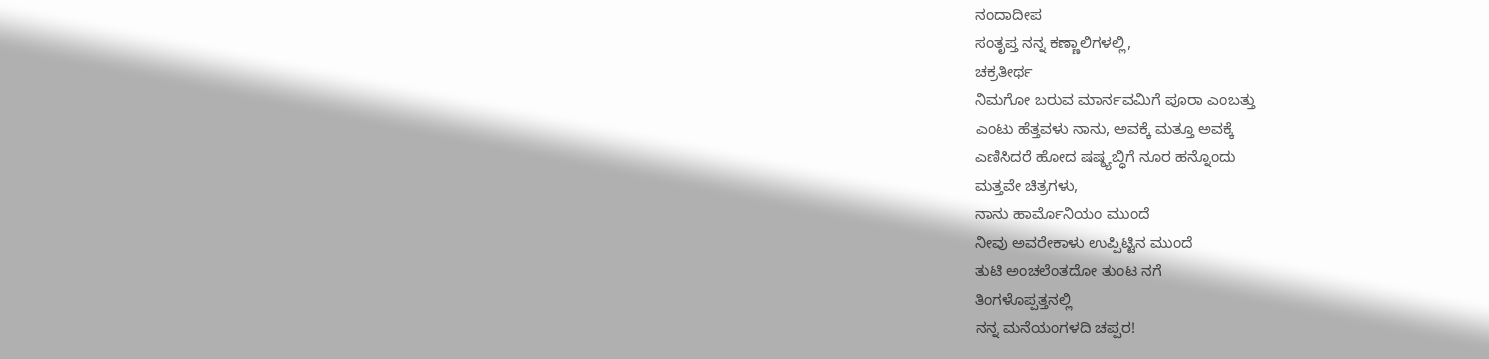ನಂದಾದೀಪ
ಸಂತೃಪ್ತ ನನ್ನ ಕಣ್ಣಾಲಿಗಳಲ್ಲಿ,
ಚಕ್ರತೀರ್ಥ
ನಿಮಗೋ ಬರುವ ಮಾರ್ನವಮಿಗೆ ಪೂರಾ ಎಂಬತ್ತು
ಎಂಟು ಹೆತ್ತವಳು ನಾನು, ಅವಕ್ಕೆ ಮತ್ತೂ ಅವಕ್ಕೆ
ಎಣಿಸಿದರೆ ಹೋದ ಷಷ್ಠ್ಯಬ್ಧಿಗೆ ನೂರ ಹನ್ನೊಂದು
ಮತ್ತವೇ ಚಿತ್ರಗಳು,
ನಾನು ಹಾರ್ಮೊನಿಯಂ ಮುಂದೆ
ನೀವು ಅವರೇಕಾಳು ಉಪ್ಪಿಟ್ಟಿನ ಮುಂದೆ
ತುಟಿ ಅಂಚಲೆಂತದೋ ತುಂಟ ನಗೆ
ತಿಂಗಳೊಪ್ಪತ್ತನಲ್ಲಿ
ನನ್ನ ಮನೆಯಂಗಳದಿ ಚಪ್ಪರ!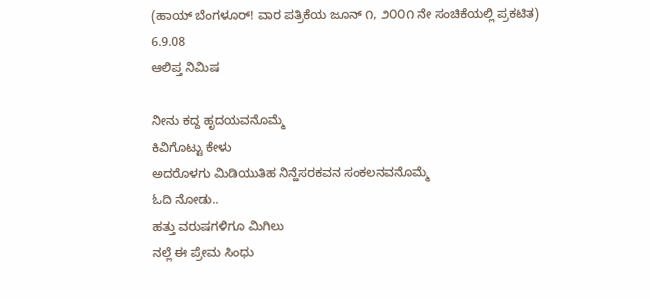(ಹಾಯ್ ಬೆಂಗಳೂರ್! ವಾರ ಪತ್ರಿಕೆಯ ಜೂನ್ ೧, ೨೦೦೧ ನೇ ಸಂಚಿಕೆಯಲ್ಲಿ ಪ್ರಕಟಿತ)
6.9.08
ಆಲಿಪ್ತ ನಿಮಿಷ

ನೀನು ಕದ್ದ ಹೃದಯವನೊಮ್ಮೆ
ಕಿವಿಗೊಟ್ಟು ಕೇಳು
ಅದರೊಳಗು ಮಿಡಿಯುತಿಹ ನಿನ್ಹೆಸರಕವನ ಸಂಕಲನವನೊಮ್ಮೆ
ಓದಿ ನೋಡು..
ಹತ್ತು ವರುಷಗಳಿಗೂ ಮಿಗಿಲು
ನಲ್ಲೆ ಈ ಪ್ರೇಮ ಸಿಂಧು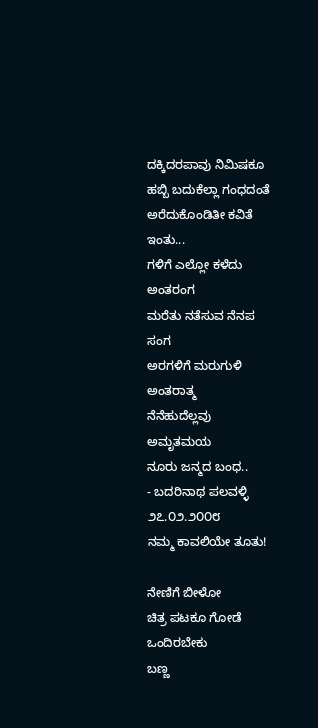ದಕ್ಕಿದರಪಾವು ನಿಮಿಷಕೂ
ಹಬ್ಬಿ ಬದುಕೆಲ್ಲಾ ಗಂಧದಂತೆ
ಅರೆದುಕೊಂಡಿತೀ ಕವಿತೆ ಇಂತು...
ಗಳಿಗೆ ಎಲ್ಲೋ ಕಳೆದು ಅಂತರಂಗ
ಮರೆತು ನತೆಸುವ ನೆನಪ ಸಂಗ
ಅರಗಳಿಗೆ ಮರುಗುಳಿ ಅಂತರಾತ್ಮ
ನೆನೆಹುದೆಲ್ಲವು ಅಮೃತಮಯ
ನೂರು ಜನ್ಮದ ಬಂಧ..
- ಬದರಿನಾಥ ಪಲವಳ್ಳಿ
೨೭.೦೨.೨೦೦೮
ನಮ್ಮ ಕಾವಲಿಯೇ ತೂತು!

ನೇಣಿಗೆ ಬೀಳೋ
ಚಿತ್ರ ಪಟಕೂ ಗೋಡೆ ಒಂದಿರಬೇಕು
ಬಣ್ಣ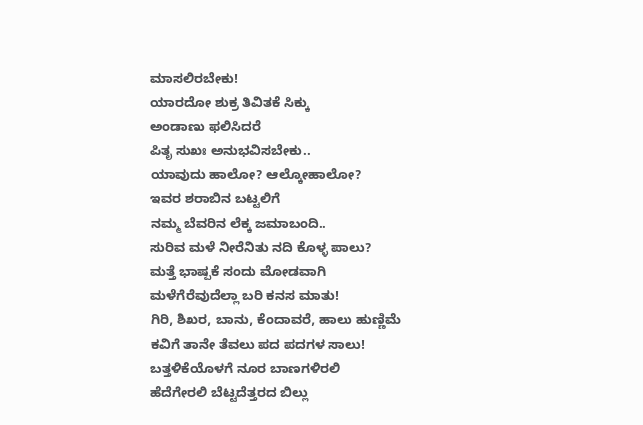ಮಾಸಲಿರಬೇಕು!
ಯಾರದೋ ಶುಕ್ರ ತಿವಿತಕೆ ಸಿಕ್ಕು
ಅಂಡಾಣು ಫಲಿಸಿದರೆ
ಪಿತೃ ಸುಖಃ ಅನುಭವಿಸಬೇಕು..
ಯಾವುದು ಹಾಲೋ? ಆಲ್ಕೋಹಾಲೋ?
ಇವರ ಶರಾಬಿನ ಬಟ್ಟಲಿಗೆ
ನಮ್ಮ ಬೆವರಿನ ಲೆಕ್ಕ ಜಮಾಬಂದಿ..
ಸುರಿವ ಮಳೆ ನೀರೆನಿತು ನದಿ ಕೊಳ್ಳ ಪಾಲು?
ಮತ್ತೆ ಭಾಷ್ಪಕೆ ಸಂದು ಮೋಡವಾಗಿ
ಮಳೆಗೆರೆವುದೆಲ್ಲಾ ಬರಿ ಕನಸ ಮಾತು!
ಗಿರಿ, ಶಿಖರ, ಬಾನು, ಕೆಂದಾವರೆ, ಹಾಲು ಹುಣ್ಣಿಮೆ
ಕವಿಗೆ ತಾನೇ ತೆವಲು ಪದ ಪದಗಳ ಸಾಲು!
ಬತ್ತಳಿಕೆಯೊಳಗೆ ನೂರ ಬಾಣಗಳಿರಲಿ
ಹೆದೆಗೇರಲಿ ಬೆಟ್ಟದೆತ್ತರದ ಬಿಲ್ಲು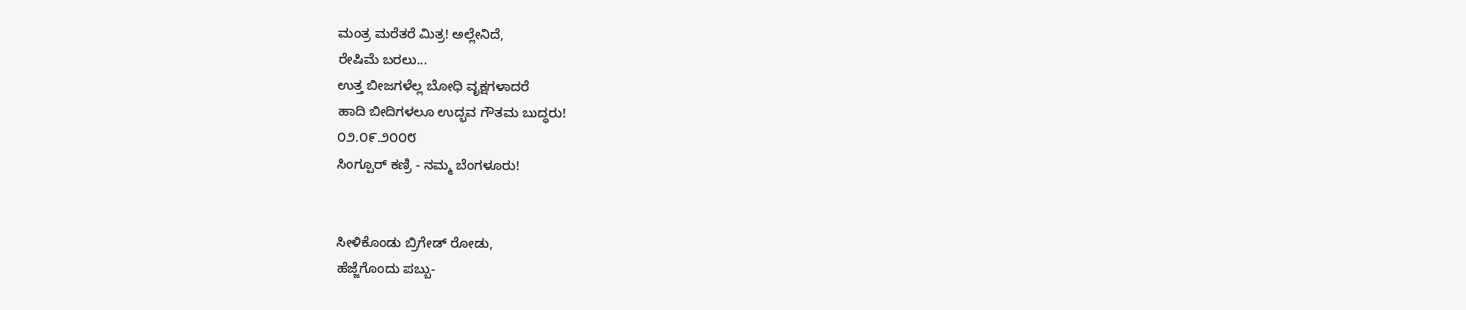ಮಂತ್ರ ಮರೆತರೆ ಮಿತ್ರ! ಅಲ್ಲೇನಿದೆ,
ರೇಷಿಮೆ ಬರಲು...
ಉತ್ತ ಬೀಜಗಳೆಲ್ಲ ಬೋಧಿ ವೃಕ್ಷಗಳಾದರೆ
ಹಾದಿ ಬೀದಿಗಳಲೂ ಉದ್ಭವ ಗೌತಮ ಬುದ್ಧರು!
೦೨.೦೯.೨೦೦೮
ಸಿಂಗ್ಪೂರ್ ಕಣ್ರಿ - ನಮ್ಮ ಬೆಂಗಳೂರು!


ಸೀಳಿಕೊಂಡು ಬ್ರಿಗೇಡ್ ರೋಡು,
ಹೆಜ್ಜೆಗೊಂದು ಪಬ್ಬು-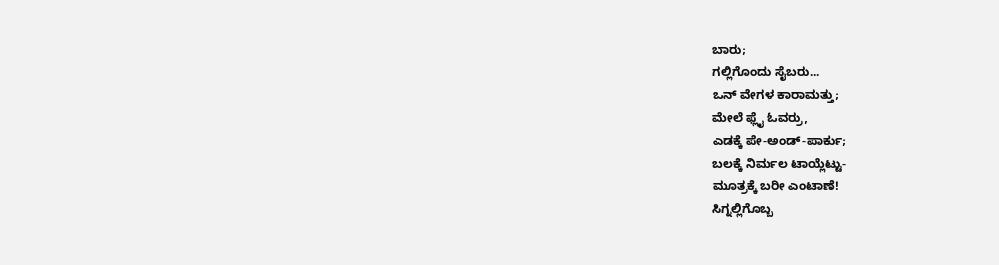ಬಾರು;
ಗಲ್ಲಿಗೊಂದು ಸೈಬರು...
ಒನ್ ವೇಗಳ ಕಾರಾಮತ್ತು;
ಮೇಲೆ ಫ್ಲೈ ಓವರ್ರು,
ಎಡಕ್ಕೆ ಪೇ-ಅಂಡ್-ಪಾರ್ಕು;
ಬಲಕ್ಕೆ ನಿರ್ಮಲ ಟಾಯ್ಲೆಟ್ಟು-
ಮೂತ್ರಕ್ಕೆ ಬರೀ ಎಂಟಾಣೆ!
ಸಿಗ್ನಲ್ಲಿಗೊಬ್ಬ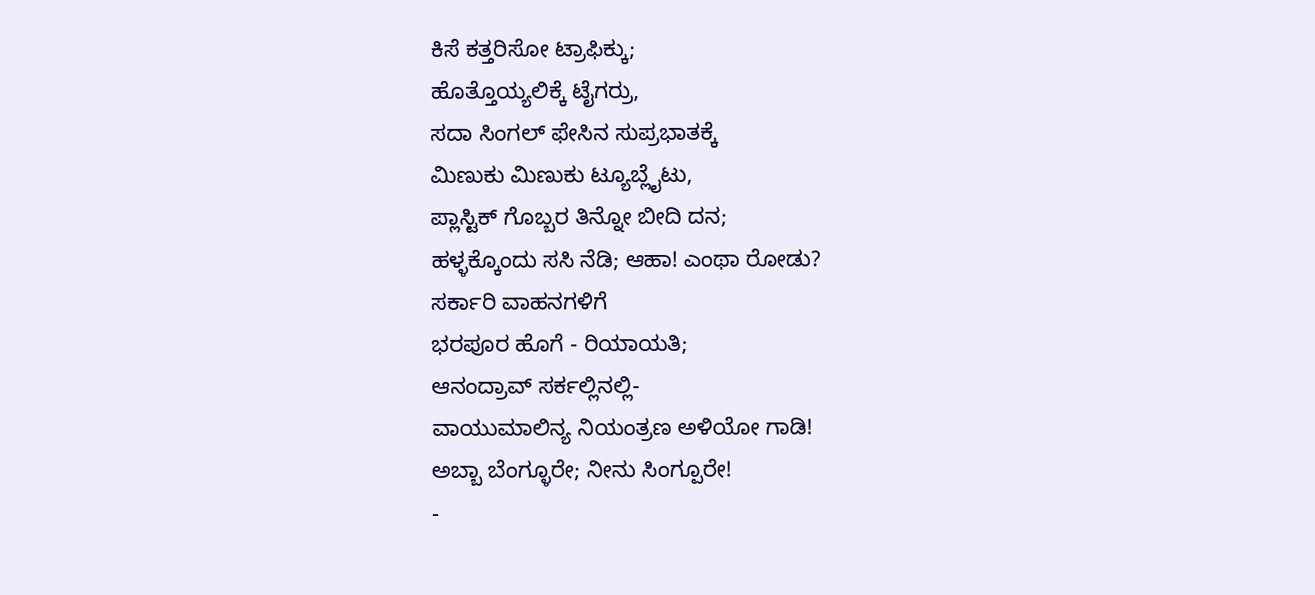ಕಿಸೆ ಕತ್ತರಿಸೋ ಟ್ರಾಫಿಕ್ಕು;
ಹೊತ್ತೊಯ್ಯಲಿಕ್ಕೆ ಟೈಗರ್ರು,
ಸದಾ ಸಿಂಗಲ್ ಫೇಸಿನ ಸುಪ್ರಭಾತಕ್ಕೆ
ಮಿಣುಕು ಮಿಣುಕು ಟ್ಯೂಬ್ಲೈಟು,
ಪ್ಲಾಸ್ಟಿಕ್ ಗೊಬ್ಬರ ತಿನ್ನೋ ಬೀದಿ ದನ;
ಹಳ್ಳಕ್ಕೊಂದು ಸಸಿ ನೆಡಿ; ಆಹಾ! ಎಂಥಾ ರೋಡು?
ಸರ್ಕಾರಿ ವಾಹನಗಳಿಗೆ
ಭರಪೂರ ಹೊಗೆ - ರಿಯಾಯತಿ;
ಆನಂದ್ರಾವ್ ಸರ್ಕಲ್ಲಿನಲ್ಲಿ-
ವಾಯುಮಾಲಿನ್ಯ ನಿಯಂತ್ರಣ ಅಳಿಯೋ ಗಾಡಿ!
ಅಬ್ಬಾ ಬೆಂಗ್ಳೂರೇ; ನೀನು ಸಿಂಗ್ಪೂರೇ!
-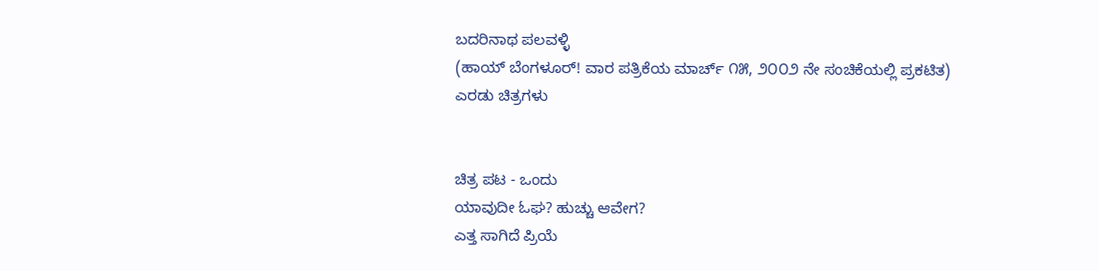ಬದರಿನಾಥ ಪಲವಳ್ಳಿ
(ಹಾಯ್ ಬೆಂಗಳೂರ್! ವಾರ ಪತ್ರಿಕೆಯ ಮಾರ್ಚ್ ೧೫, ೨೦೦೨ ನೇ ಸಂಚಿಕೆಯಲ್ಲಿ ಪ್ರಕಟಿತ)
ಎರಡು ಚಿತ್ರಗಳು


ಚಿತ್ರ ಪಟ - ಒಂದು
ಯಾವುದೀ ಓಘ? ಹುಚ್ಚು ಆವೇಗ?
ಎತ್ತ ಸಾಗಿದೆ ಪ್ರಿಯೆ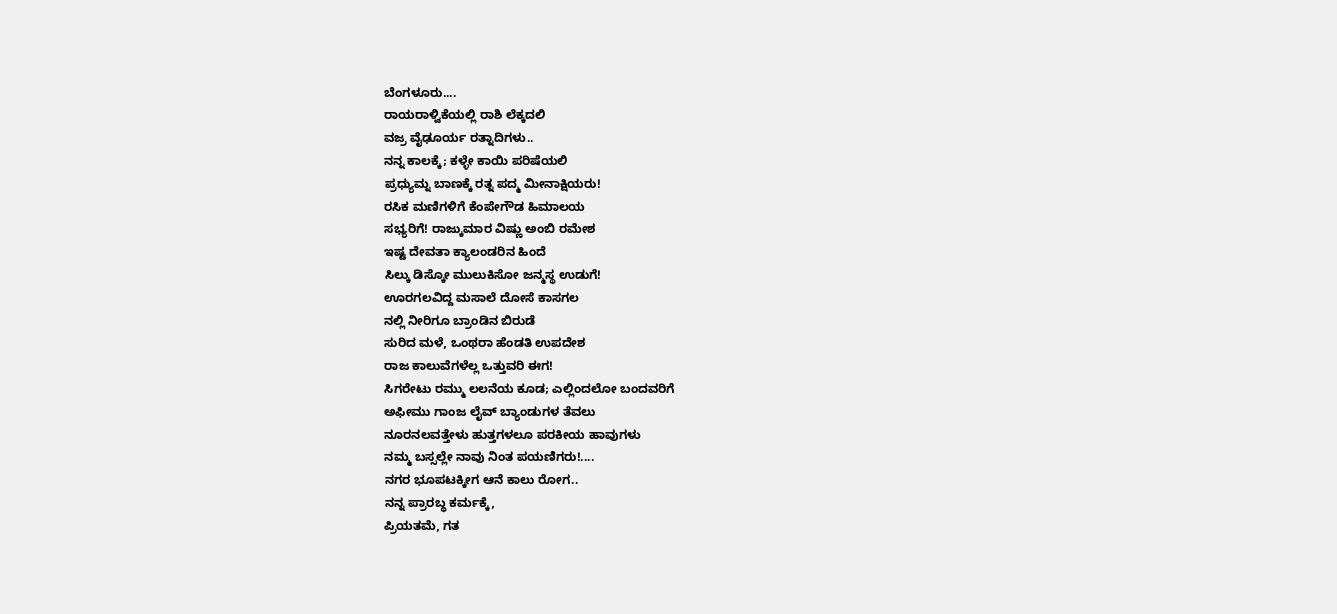ಬೆಂಗಳೂರು....
ರಾಯರಾಳ್ವಿಕೆಯಲ್ಲಿ ರಾಶಿ ಲೆಕ್ಕದಲಿ
ವಜ್ರ ವೈಢೂರ್ಯ ರತ್ನಾದಿಗಳು..
ನನ್ನ ಕಾಲಕ್ಕೆ; ಕಳ್ಳೇ ಕಾಯಿ ಪರಿಷೆಯಲಿ
ಪ್ರಧ್ಯುಮ್ನ ಬಾಣಕ್ಕೆ ರತ್ನ ಪದ್ಮ ಮೀನಾಕ್ಷಿಯರು!
ರಸಿಕ ಮಣಿಗಳಿಗೆ ಕೆಂಪೇಗೌಡ ಹಿಮಾಲಯ
ಸಭ್ಯರಿಗೆ! ರಾಜ್ಕುಮಾರ ವಿಷ್ಣು ಅಂಬಿ ರಮೇಶ
ಇಷ್ಟ ದೇವತಾ ಕ್ಯಾಲಂಡರಿನ ಹಿಂದೆ
ಸಿಲ್ಕು ಡಿಸ್ಕೋ ಮುಲುಕಿಸೋ ಜನ್ಮಸ್ಥ ಉಡುಗೆ!
ಊರಗಲವಿದ್ದ ಮಸಾಲೆ ದೋಸೆ ಕಾಸಗಲ
ನಲ್ಲಿ ನೀರಿಗೂ ಬ್ರಾಂಡಿನ ಬಿರುಡೆ
ಸುರಿದ ಮಳೆ, ಒಂಥರಾ ಹೆಂಡತಿ ಉಪದೇಶ
ರಾಜ ಕಾಲುವೆಗಳೆಲ್ಲ ಒತ್ತುವರಿ ಈಗ!
ಸಿಗರೇಟು ರಮ್ಮು ಲಲನೆಯ ಕೂಡ; ಎಲ್ಲಿಂದಲೋ ಬಂದವರಿಗೆ
ಅಫೀಮು ಗಾಂಜ ಲೈವ್ ಬ್ಯಾಂಡುಗಳ ತೆವಲು
ನೂರನಲವತ್ತೇಳು ಹುತ್ತಗಳಲೂ ಪರಕೀಯ ಹಾವುಗಳು
ನಮ್ಮ ಬಸ್ಸಲ್ಲೇ ನಾವು ನಿಂತ ಪಯಣಿಗರು!....
ನಗರ ಭೂಪಟಕ್ಕೀಗ ಆನೆ ಕಾಲು ರೋಗ..
ನನ್ನ ಪ್ರಾರಬ್ಧ ಕರ್ಮಕ್ಕೆ,
ಪ್ರಿಯತಮೆ, ಗತ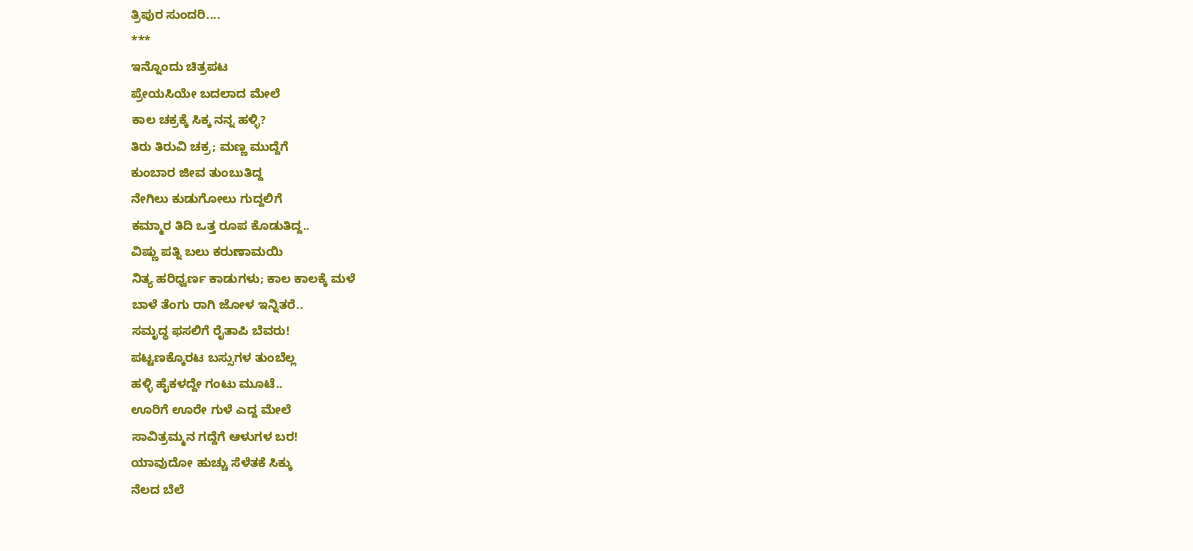ತ್ರಿಪುರ ಸುಂದರಿ....
***
ಇನ್ನೊಂದು ಚಿತ್ರಪಟ
ಪ್ರೇಯಸಿಯೇ ಬದಲಾದ ಮೇಲೆ
ಕಾಲ ಚಕ್ರಕ್ಕೆ ಸಿಕ್ಕ ನನ್ನ ಹಳ್ಳಿ?
ತಿರು ತಿರುವಿ ಚಕ್ರ; ಮಣ್ಣ ಮುದ್ದೆಗೆ
ಕುಂಬಾರ ಜೀವ ತುಂಬುತಿದ್ದ
ನೇಗಿಲು ಕುಡುಗೋಲು ಗುದ್ದಲಿಗೆ
ಕಮ್ಮಾರ ತಿದಿ ಒತ್ತ ರೂಪ ಕೊಡುತಿದ್ದ..
ವಿಷ್ಣು ಪತ್ನಿ ಬಲು ಕರುಣಾಮಯಿ
ನಿತ್ಯ ಹರಿಧ್ವರ್ಣ ಕಾಡುಗಳು; ಕಾಲ ಕಾಲಕ್ಕೆ ಮಳೆ
ಬಾಳೆ ತೆಂಗು ರಾಗಿ ಜೋಳ ಇನ್ನಿತರೆ..
ಸಮೃದ್ಧ ಫಸಲಿಗೆ ರೈತಾಪಿ ಬೆವರು!
ಪಟ್ಟಣಕ್ಕೊರಟ ಬಸ್ಸುಗಳ ತುಂಬೆಲ್ಲ
ಹಳ್ಳಿ ಹೈಕಳದ್ದೇ ಗಂಟು ಮೂಟೆ..
ಊರಿಗೆ ಊರೇ ಗುಳೆ ಎದ್ದ ಮೇಲೆ
ಸಾವಿತ್ರಮ್ಮನ ಗದ್ದೆಗೆ ಆಳುಗಳ ಬರ!
ಯಾವುದೋ ಹುಚ್ಚು ಸೆಳೆತಕೆ ಸಿಕ್ಕು
ನೆಲದ ಬೆಲೆ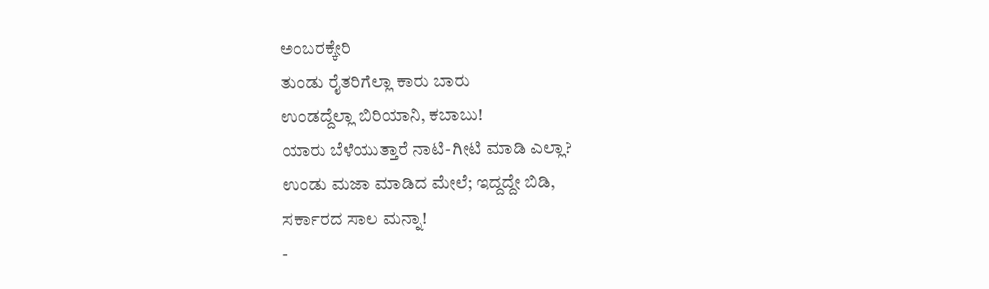ಅಂಬರಕ್ಕೇರಿ
ತುಂಡು ರೈತರಿಗೆಲ್ಲಾ ಕಾರು ಬಾರು
ಉಂಡದ್ದೆಲ್ಲಾ ಬಿರಿಯಾನಿ, ಕಬಾಬು!
ಯಾರು ಬೆಳೆಯುತ್ತಾರೆ ನಾಟಿ-ಗೀಟಿ ಮಾಡಿ ಎಲ್ಲಾ?
ಉಂಡು ಮಜಾ ಮಾಡಿದ ಮೇಲೆ; ಇದ್ದದ್ದೇ ಬಿಡಿ,
ಸರ್ಕಾರದ ಸಾಲ ಮನ್ನಾ!
-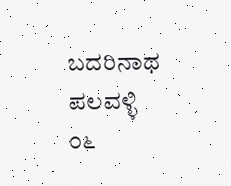ಬದರಿನಾಥ ಪಲವಳ್ಳಿ
೦೬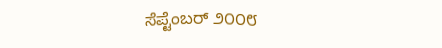ಸೆಪ್ಟೆಂಬರ್ ೨೦೦೮